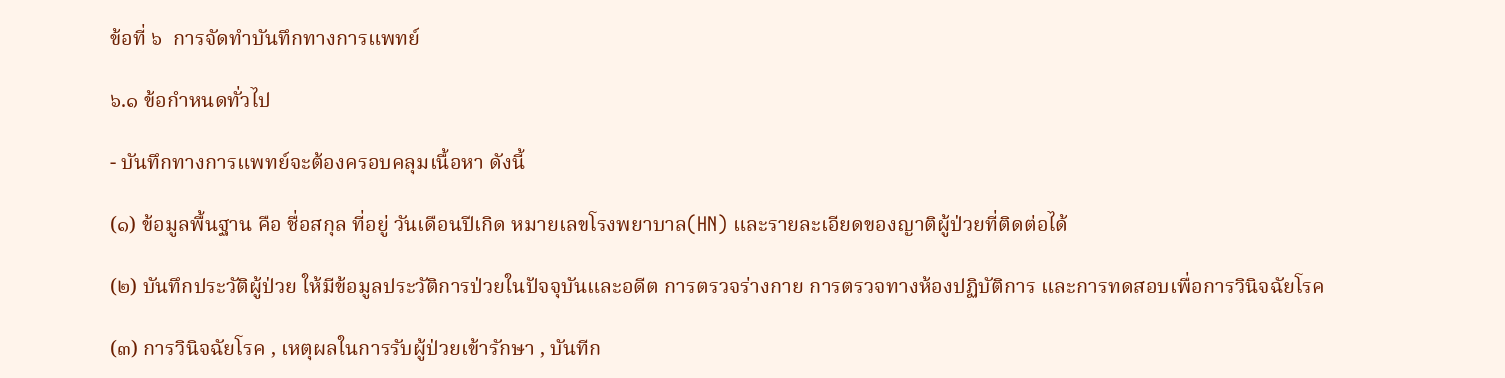ข้อที่ ๖  การจัดทำบันทึกทางการแพทย์

๖.๑ ข้อกำหนดทั่วไป

- บันทึกทางการแพทย์จะต้องครอบคลุมเนื้อหา ดังนี้

(๑) ข้อมูลพื้นฐาน คือ ชื่อสกุล ที่อยู่ วันเดือนปีเกิด หมายเลขโรงพยาบาล(HN) และรายละเอียดของญาติผู้ป่วยที่ติดต่อได้

(๒) บันทึกประวัติผู้ป่วย ให้มีข้อมูลประวัติการป่วยในปัจจุบันและอดีต การตรวจร่างกาย การตรวจทางห้องปฏิบัติการ และการทดสอบเพื่อการวินิจฉัยโรค

(๓) การวินิจฉัยโรค , เหตุผลในการรับผู้ป่วยเข้ารักษา , บันทีก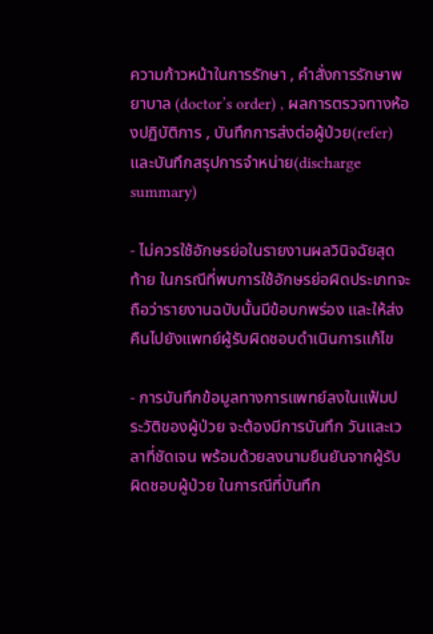ความก้าวหน้าในการรักษา , คำสั่งการรักษาพยาบาล (doctor’s order) , ผลการตรวจทางห้องปฏิบัติการ , บันทึกการส่งต่อผู้ป่วย(refer) และบันทึกสรุปการจำหน่าย(discharge summary)

- ไม่ควรใช้อักษรย่อในรายงานผลวินิจฉัยสุดท้าย ในกรณีที่พบการใช้อักษรย่อผิดประเภทจะถือว่ารายงานฉบับนั้นมีข้อบกพร่อง และให้ส่งคืนไปยังแพทย์ผู้รับผิดชอบดำเนินการแก้ไข

- การบันทึกข้อมูลทางการแพทย์ลงในแฟ้มประวัติของผู้ป่วย จะต้องมีการบันทึก วันและเวลาที่ชัดเจน พร้อมด้วยลงนามยืนยันจากผู้รับผิดชอบผู้ป่วย ในการณีที่บันทึก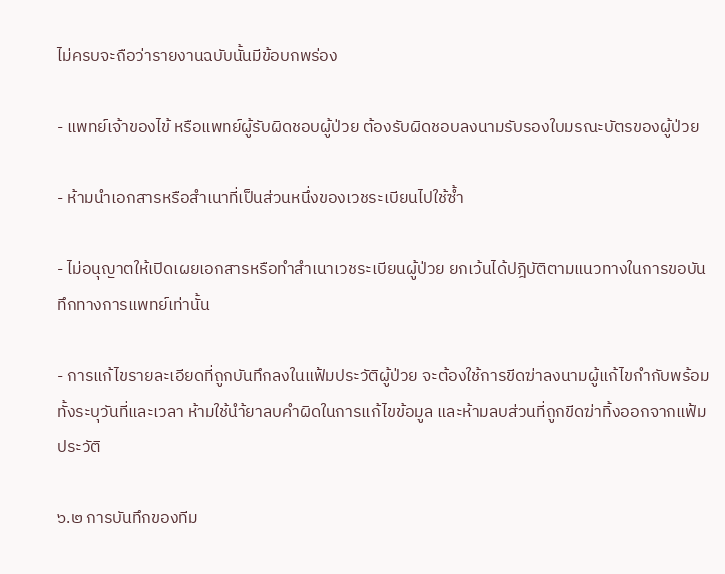ไม่ครบจะถือว่ารายงานฉบับนั้นมีข้อบกพร่อง

- แพทย์เจ้าของไข้ หรือแพทย์ผู้รับผิดชอบผู้ป่วย ต้องรับผิดชอบลงนามรับรองใบมรณะบัตรของผู้ป่วย

- ห้ามนำเอกสารหรือสำเนาที่เป็นส่วนหนึ่งของเวชระเบียนไปใช้ซ้ำ

- ไม่อนุญาตให้เปิดเผยเอกสารหรือทำสำเนาเวชระเบียนผู้ป่วย ยกเว้นได้ปฎิบัติตามแนวทางในการขอบันทึกทางการแพทย์เท่านั้น

- การแก้ไขรายละเอียดที่ถูกบันทึกลงในแฟ้มประวัติผู้ป่วย จะต้องใช้การขีดฆ่าลงนามผู้แก้ไขกำกับพร้อมทั้งระบุวันที่และเวลา ห้ามใช้นำ้ยาลบคำผิดในการแก้ไขข้อมูล และห้ามลบส่วนที่ถูกขีดฆ่าทิ้งออกจากแฟ้มประวัติ

๖.๒ การบันทึกของทีม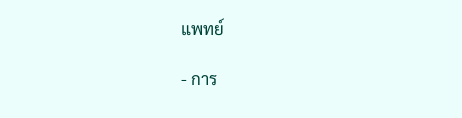แพทย์

- การ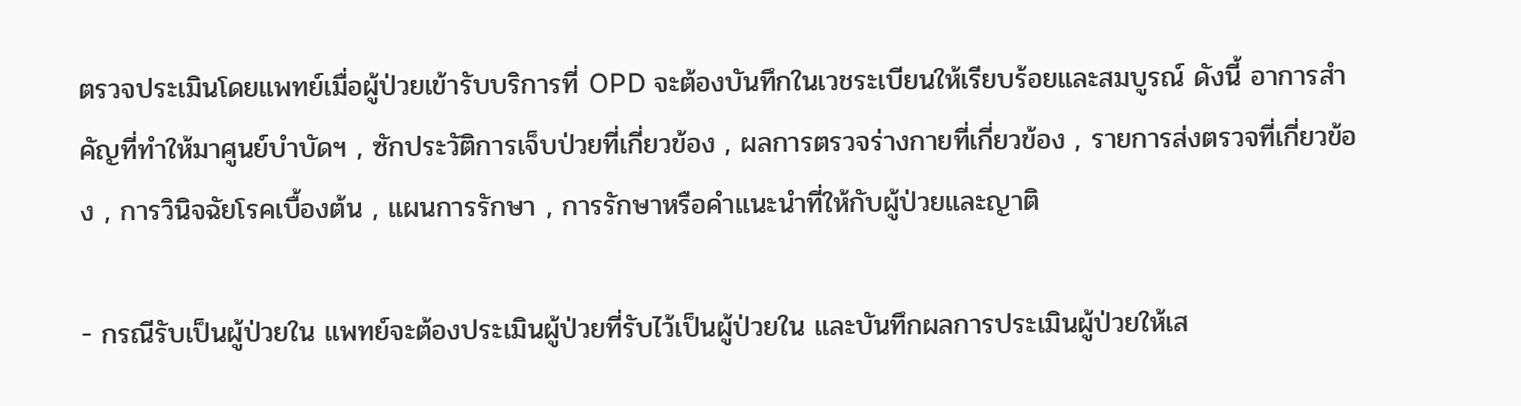ตรวจประเมินโดยแพทย์เมื่อผู้ป่วยเข้ารับบริการที่ OPD จะต้องบันทึกในเวชระเบียนให้เรียบร้อยและสมบูรณ์ ดังนี้ อาการสำคัญที่ทำให้มาศูนย์บำบัดฯ , ซักประวัติการเจ็บป่วยที่เกี่ยวข้อง , ผลการตรวจร่างกายที่เกี่ยวข้อง , รายการส่งตรวจที่เกี่ยวข้อง , การวินิจฉัยโรคเบื้องต้น , แผนการรักษา , การรักษาหรือคำแนะนำที่ให้กับผู้ป่วยและญาติ

- กรณีรับเป็นผู้ป่วยใน แพทย์จะต้องประเมินผู้ป่วยที่รับไว้เป็นผู้ป่วยใน และบันทึกผลการประเมินผู้ป่วยให้เส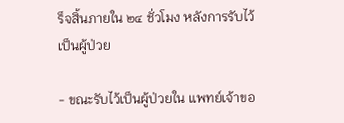ร็จสิ้นภายใน ๒๔ ชั่วโมง หลังการรับไว้เป็นผู้ป่วย

- ขณะรับไว้เป็นผู้ป่วยใน แพทย์เจ้าขอ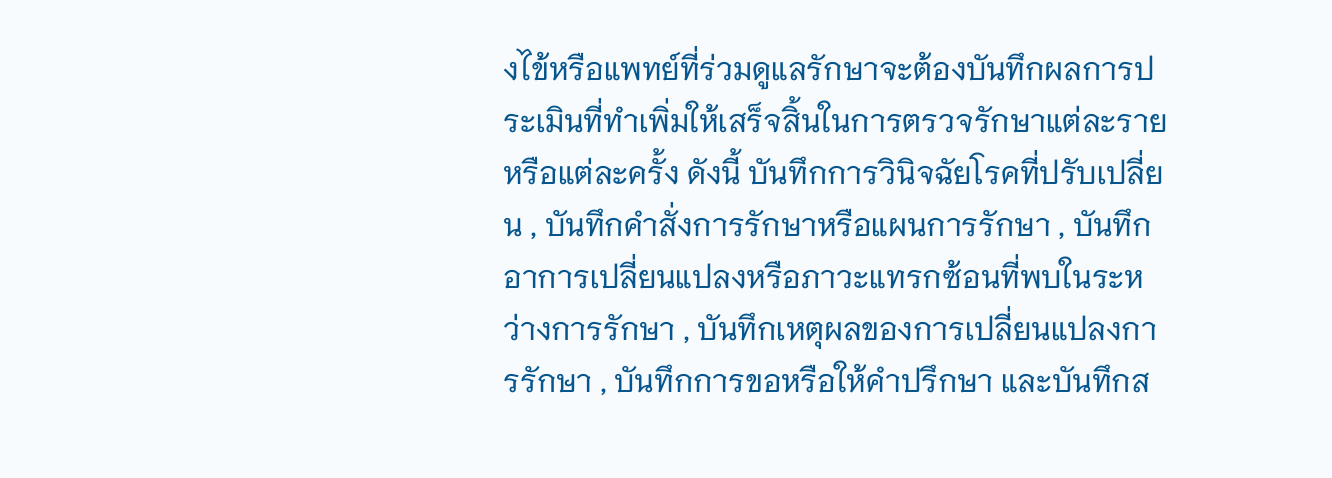งไข้หรือแพทย์ที่ร่วมดูแลรักษาจะต้องบันทึกผลการประเมินที่ทำเพิ่มให้เสร็จสิ้นในการตรวจรักษาแต่ละรายหรือแต่ละครั้ง ดังนี้ บันทึกการวินิจฉัยโรคที่ปรับเปลี่ยน , บันทึกคำสั่งการรักษาหรือแผนการรักษา , บันทึกอาการเปลี่ยนแปลงหรือภาวะแทรกซ้อนที่พบในระหว่างการรักษา , บันทึกเหตุผลของการเปลี่ยนแปลงการรักษา , บันทึกการขอหรือให้คำปรึกษา และบันทึกส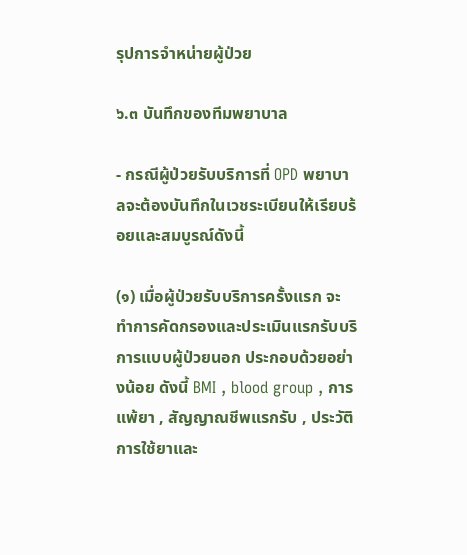รุปการจำหน่ายผู้ป่วย

๖.๓ บันทึกของทีมพยาบาล

- กรณีผู้ป่วยรับบริการที่ OPD พยาบาลจะต้องบันทึกในเวชระเบียนให้เรียบร้อยและสมบูรณ์ดังนี้

(๑) เมื่อผู้ป่วยรับบริการครั้งแรก จะทำการคัดกรองและประเมินแรกรับบริการแบบผู้ป่วยนอก ประกอบด้วยอย่างน้อย ดังนี้ BMI , blood group , การแพ้ยา , สัญญาณชีพแรกรับ , ประวัติการใช้ยาและ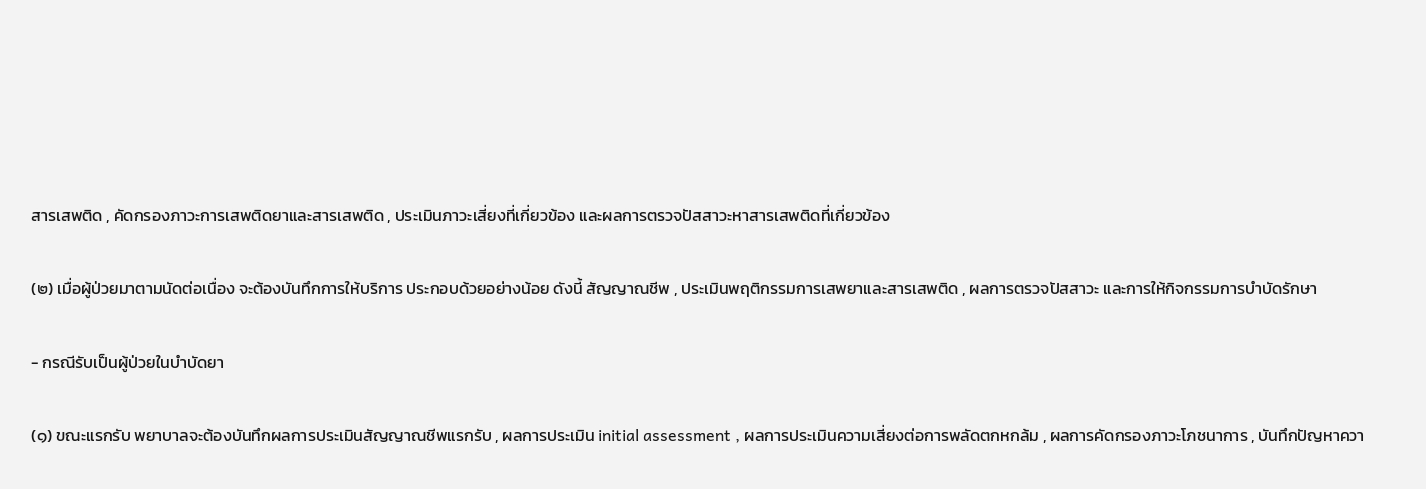สารเสพติด , คัดกรองภาวะการเสพติดยาและสารเสพติด , ประเมินภาวะเสี่ยงที่เกี่ยวข้อง และผลการตรวจปัสสาวะหาสารเสพติดที่เกี่ยวข้อง

(๒) เมื่อผู้ป่วยมาตามนัดต่อเนื่อง จะต้องบันทึกการให้บริการ ประกอบด้วยอย่างน้อย ดังนี้ สัญญาณชีพ , ประเมินพฤติกรรมการเสพยาและสารเสพติด , ผลการตรวจปัสสาวะ และการให้กิจกรรมการบำบัดรักษา

- กรณีรับเป็นผู้ป่วยในบำบัดยา

(๑) ขณะแรกรับ พยาบาลจะต้องบันทึกผลการประเมินสัญญาณชีพแรกรับ , ผลการประเมิน initial assessment , ผลการประเมินความเสี่ยงต่อการพลัดตกหกล้ม , ผลการคัดกรองภาวะโภชนาการ , บันทึกปัญหาควา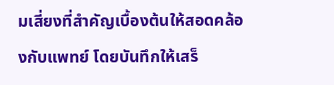มเสี่ยงที่สำคัญเบื้องต้นให้สอดคล้องกับแพทย์ โดยบันทึกให้เสร็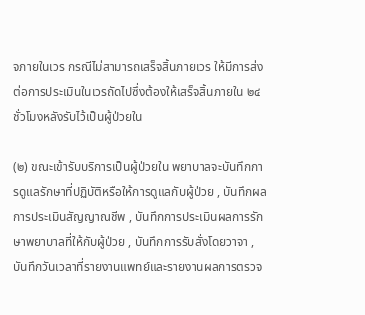จภายในเวร กรณีไม่สามารถเสร็จสิ้นภายเวร ให้มีการส่งต่อการประเมินในเวรถัดไปซึ่งต้องให้เสร็จสิ้นภายใน ๒๔ ชั่วโมงหลังรับไว้เป็นผู้ป่วยใน

(๒) ขณะเข้ารับบริการเป็นผู้ป่วยใน พยาบาลจะบันทึกการดูแลรักษาที่ปฏิบัติหรือให้การดูแลกับผู้ป่วย , บันทึกผลการประเมินสัญญาณชีพ , บันทึกการประเมินผลการรักษาพยาบาลที่ให้กับผู้ป่วย , บันทึกการรับสั่งโดยวาจา , บันทึกวันเวลาที่รายงานแพทย์และรายงานผลการตรวจ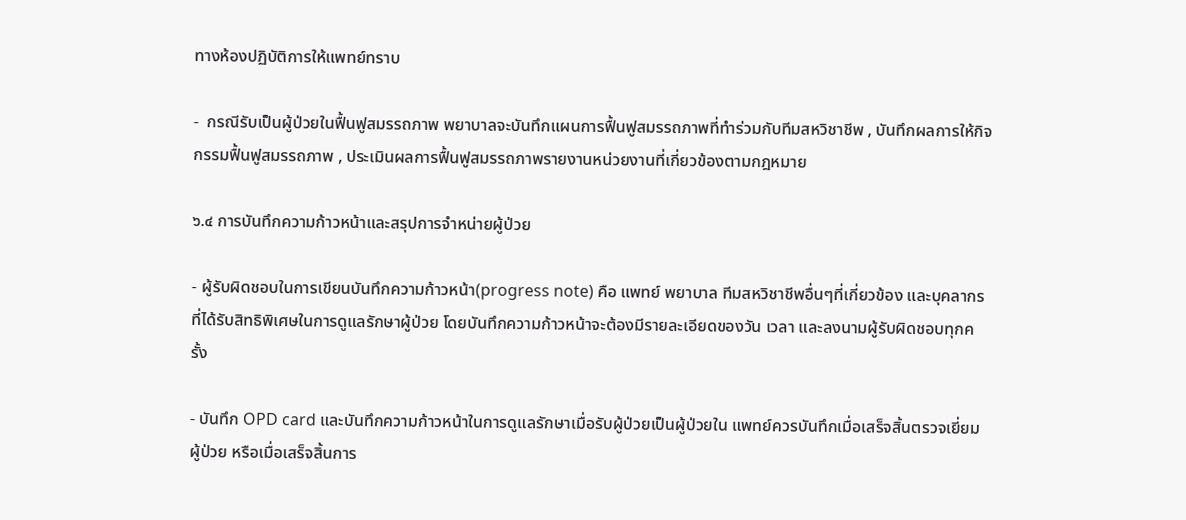ทางห้องปฏิบัติการให้แพทย์ทราบ

-  กรณีรับเป็นผู้ป่วยในฟื้นฟูสมรรถภาพ พยาบาลจะบันทึกแผนการฟื้นฟูสมรรถภาพที่ทำร่วมกับทีมสหวิชาชีพ , บันทึกผลการให้กิจกรรมฟื้นฟูสมรรถภาพ , ประเมินผลการฟื้นฟูสมรรถภาพรายงานหน่วยงานที่เกี่ยวข้องตามกฎหมาย

๖.๔ การบันทึกความก้าวหน้าและสรุปการจำหน่ายผู้ป่วย

- ผู้รับผิดชอบในการเขียนบันทึกความก้าวหน้า(progress note) คือ แพทย์ พยาบาล ทีมสหวิชาชีพอื่นๆที่เกี่ยวข้อง และบุคลากรที่ได้รับสิทธิพิเศษในการดูแลรักษาผู้ป่วย โดยบันทึกความก้าวหน้าจะต้องมีรายละเอียดของวัน เวลา และลงนามผู้รับผิดชอบทุกครั้ง

- บันทึก OPD card และบันทึกความก้าวหน้าในการดูแลรักษาเมื่อรับผู้ป่วยเป็นผู้ป่วยใน แพทย์ควรบันทึกเมื่อเสร็จสิ้นตรวจเยี่ยมผู้ป่วย หรือเมื่อเสร็จสิ้นการ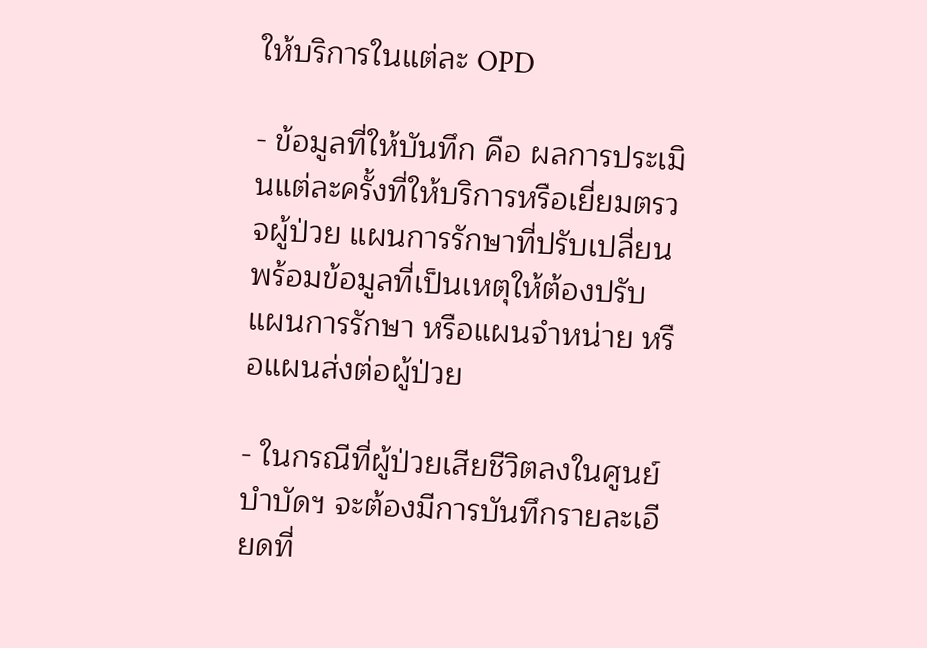ให้บริการในแต่ละ OPD

- ข้อมูลที่ให้บันทึก คือ ผลการประเมินแต่ละครั้งที่ให้บริการหรือเยี่ยมตรวจผู้ป่วย แผนการรักษาที่ปรับเปลี่ยนพร้อมข้อมูลที่เป็นเหตุให้ต้องปรับแผนการรักษา หรือแผนจำหน่าย หรือแผนส่งต่อผู้ป่วย

- ในกรณีที่ผู้ป่วยเสียชีวิตลงในศูนย์บำบัดฯ จะต้องมีการบันทึกรายละเอียดที่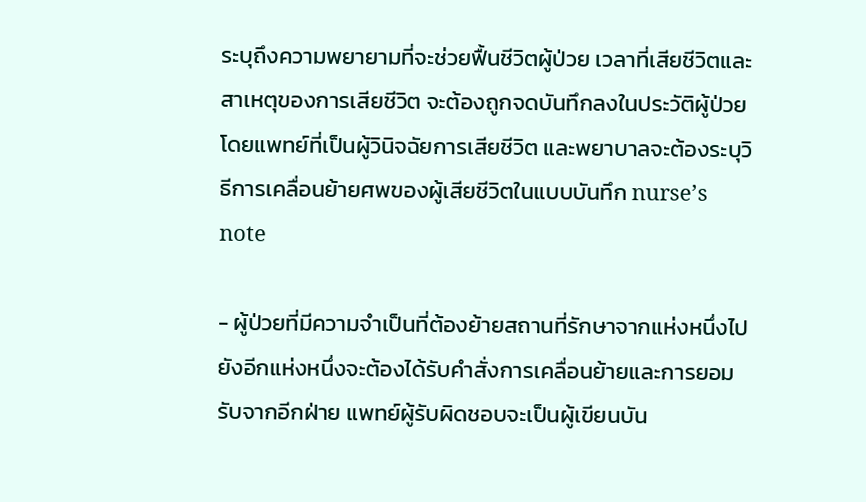ระบุถึงความพยายามที่จะช่วยฟื้นชีวิตผู้ป่วย เวลาที่เสียชีวิตและสาเหตุของการเสียชีวิต จะต้องถูกจดบันทึกลงในประวัติผู้ป่วยโดยแพทย์ที่เป็นผู้วินิจฉัยการเสียชีวิต และพยาบาลจะต้องระบุวิธีการเคลื่อนย้ายศพของผู้เสียชีวิตในแบบบันทึก nurse’s note

- ผู้ป่วยที่มีความจำเป็นที่ต้องย้ายสถานที่รักษาจากแห่งหนึ่งไปยังอีกแห่งหนึ่งจะต้องได้รับคำสั่งการเคลื่อนย้ายและการยอมรับจากอีกฝ่าย แพทย์ผู้รับผิดชอบจะเป็นผู้เขียนบัน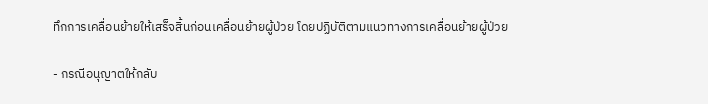ทึกการเคลื่อนย้ายให้เสร็จสิ้นก่อนเคลื่อนย้ายผู้ป่วย โดยปฏิบัติตามแนวทางการเคลื่อนย้ายผู้ป่วย

- กรณีอนุญาตให้กลับ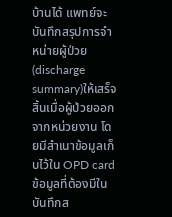บ้านได้ แพทย์จะบันทึกสรุปการจำหน่ายผู้ป่วย(discharge summary)ให้เสร็จสิ้นเมื่อผู้ป่วยออกจากหน่วยงาน โดยมีสำเนาข้อมูลเก็บไว้ใน OPD card ข้อมูลที่ต้องมีในบันทึกส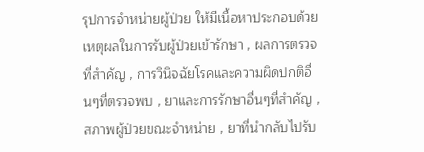รุปการจำหน่ายผู้ป่วย ให้มีเนื้อหาประกอบด้วย เหตุผลในการรับผู้ป่วยเข้ารักษา , ผลการตรวจที่สำคัญ , การวินิจฉัยโรคและความผิดปกติอื่นๆที่ตรวจพบ , ยาและการรักษาอื่นๆที่สำคัญ , สภาพผู้ป่วยขณะจำหน่าย , ยาที่นำกลับไปรับ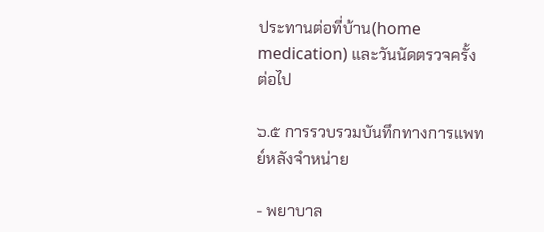ประทานต่อที่บ้าน(home medication) และวันนัดตรวจครั้งต่อไป

๖.๕ การรวบรวมบันทึกทางการแพทย์หลังจำหน่าย

- พยาบาล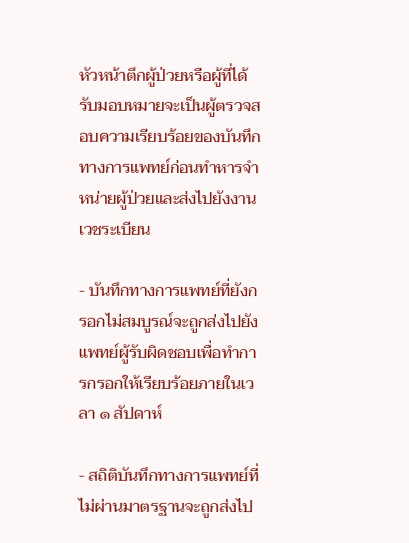หัวหน้าตึกผู้ป่วยหรือผู้ที่ได้รับมอบหมายจะเป็นผู้ตรวจสอบความเรียบร้อยของบันทึกทางการแพทย์ก่อนทำหารจำหน่ายผู้ป่วยและส่งไปยังงานเวชระเบียน

- บันทึกทางการแพทย์ที่ยังกรอกไม่สมบูรณ์จะถูกส่งไปยังแพทย์ผู้รับผิดชอบเพื่อทำการกรอกให้เรียบร้อยภายในเวลา ๑ สัปดาห์

- สถิติบันทึกทางการแพทย์ที่ไม่ผ่านมาตรฐานจะถูกส่งไป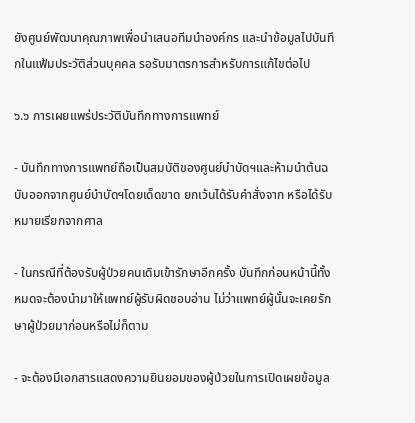ยังศูนย์พัฒนาคุณภาพเพื่อนำเสนอทีมนำองค์กร และนำข้อมูลไปบันทึกในแฟ้มประวัติส่วนบุคคล รอรับมาตรการสำหรับการแก้ไขต่อไป

๖.๖ การเผยแพร่ประวัติบันทึกทางการแพทย์

- บันทึกทางการแพทย์ถือเป็นสมบัติของศูนย์บำบัดฯและห้ามนำต้นฉบับออกจากศูนย์บำบัดฯโดยเด็ดขาด ยกเว้นได้รับคำสั่งจาก หรือได้รับหมายเรียกจากศาล

- ในกรณีที่ต้องรับผู้ป่วยคนเดิมเข้ารักษาอีกครั้ง บันทึกก่อนหน้านี้ทั้งหมดจะต้องนำมาให้แพทย์ผู้รับผิดชอบอ่าน ไม่ว่าแพทย์ผู้นั้นจะเคยรักษาผู้ป่วยมาก่อนหรือไม่ก็ตาม

- จะต้องมีเอกสารแสดงความยินยอมของผู้ป่วยในการเปิดเผยข้อมูล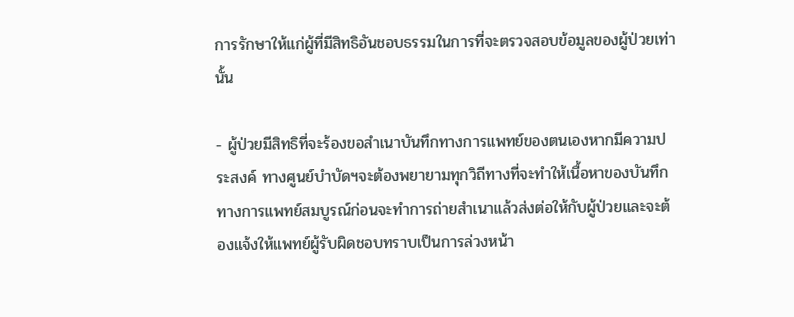การรักษาให้แก่ผู้ที่มีสิทธิอันชอบธรรมในการที่จะตรวจสอบข้อมูลของผู้ป่วยเท่านั้น

- ผู้ป่วยมีสิทธิที่จะร้องขอสำเนาบันทึกทางการแพทย์ของตนเองหากมีความประสงค์ ทางศูนย์บำบัดฯจะต้องพยายามทุกวิถีทางที่จะทำให้เนื้อหาของบันทึกทางการแพทย์สมบูรณ์ก่อนจะทำการถ่ายสำเนาแล้วส่งต่อให้กับผู้ป่วยและจะต้องแจ้งให้แพทย์ผู้รับผิดชอบทราบเป็นการล่วงหน้า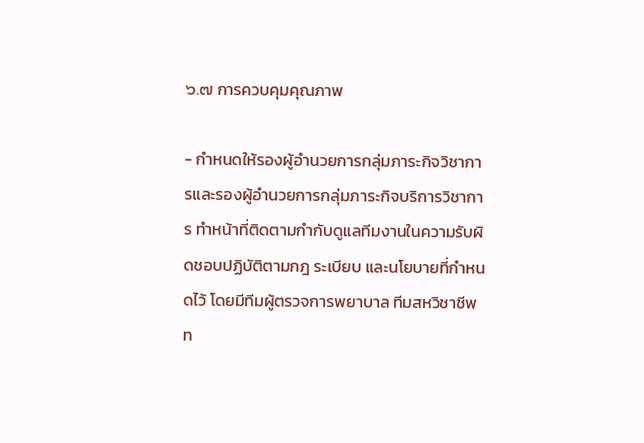๖.๗ การควบคุมคุณภาพ

- กำหนดให้รองผู้อำนวยการกลุ่มภาระกิจวิชาการและรองผู้อำนวยการกลุ่มภาระกิจบริการวิชาการ ทำหน้าที่ติดตามกำกับดูแลทีมงานในความรับผิดชอบปฏิบัติตามกฎ ระเบียบ และนโยบายที่กำหนดไว้ โดยมีทีมผู้ตรวจการพยาบาล ทีมสหวิชาชีพ ท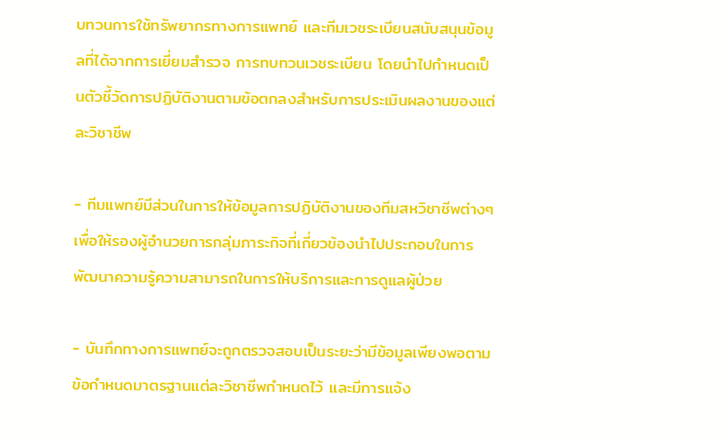บทวนการใช้ทรัพยากรทางการแพทย์ และทีมเวชระเบียนสนับสนุนข้อมูลที่ได้จากการเยี่ยมสำรวจ การทบทวนเวชระเบียน โดยนำไปกำหนดเป็นตัวชี้วัดการปฏิบัติงานตามข้อตกลงสำหรับการประเมินผลงานของแต่ละวิชาชีพ

- ทีมแพทย์มีส่วนในการให้ข้อมูลการปฏิบัติงานของทีมสหวิชาชีพต่างๆ เพื่อให้รองผู้อำนวยการกลุ่มภาระกิจที่เกี่ยวข้องนำไปประกอบในการพัฒนาความรู้ความสามารถในการให้บริการและการดูแลผู้ป่วย

- บันทึกทางการแพทย์จะถูกตรวจสอบเป็นระยะว่ามีข้อมูลเพียงพอตามข้อกำหนดมาตรฐานแต่ละวิชาชีพกำหนดไว้ และมีการแจ้ง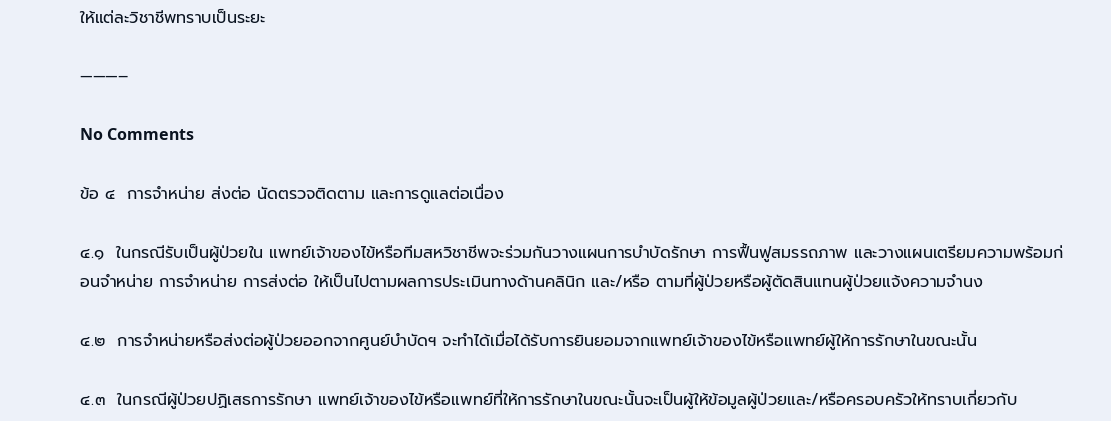ให้แต่ละวิชาชีพทราบเป็นระยะ

———–

No Comments

ข้อ ๔  การจำหน่าย ส่งต่อ นัดตรวจติดตาม และการดูแลต่อเนื่อง

๔.๑  ในกรณีรับเป็นผู้ป่วยใน แพทย์เจ้าของไข้หรือทีมสหวิชาชีพจะร่วมกันวางแผนการบำบัดรักษา การฟื้นฟูสมรรถภาพ และวางแผนเตรียมความพร้อมก่อนจำหน่าย การจำหน่าย การส่งต่อ ให้เป็นไปตามผลการประเมินทางด้านคลินิก และ/หรือ ตามที่ผู้ป่วยหรือผู้ตัดสินแทนผู้ป่วยแจ้งความจำนง

๔.๒  การจำหน่ายหรือส่งต่อผู้ป่วยออกจากศูนย์บำบัดฯ จะทำได้เมื่อได้รับการยินยอมจากแพทย์เจ้าของไข้หรือแพทย์ผู้ให้การรักษาในขณะนั้น

๔.๓  ในกรณีผู้ป่วยปฏิเสธการรักษา แพทย์เจ้าของไข้หรือแพทย์ที่ให้การรักษาในขณะนั้นจะเป็นผู้ให้ข้อมูลผู้ป่วยและ/หรือครอบครัวให้ทราบเกี่ยวกับ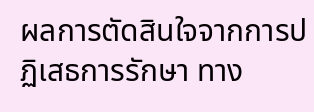ผลการตัดสินใจจากการปฏิเสธการรักษา ทาง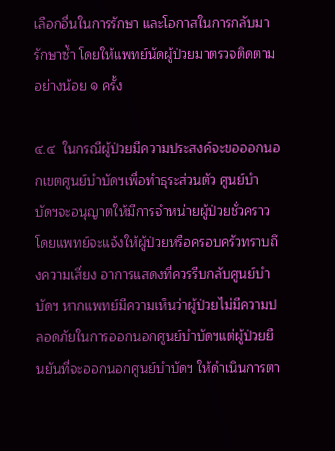เลือกอื่นในการรักษา และโอกาสในการกลับมารักษาซ้ำ โดยให้แพทย์นัดผู้ป่วยมาตรวจติดตามอย่างน้อย ๑ ครั้ง

๔.๔  ในกรณีผู้ป่วยมีความประสงค์จะขอออกนอกเขตศูนย์บำบัดฯเพื่อทำธุระส่วนตัว ศูนย์บำบัดฯจะอนุญาตให้มีการจำหน่ายผู้ป่วยชั่วคราว โดยแพทย์จะแจ้งให้ผู้ป่วยหรือครอบครัวทราบถึงความเสี่ยง อาการแสดงที่ควรรีบกลับศูนย์บำบัดฯ หากแพทย์มีความเห็นว่าผู้ป่วยไม่มีความปลอดภัยในการออกนอกศูนย์บำบัดฯแต่ผู้ป่วยยืนยันที่จะออกนอกศูนย์บำบัดฯ ให้ดำเนินการตา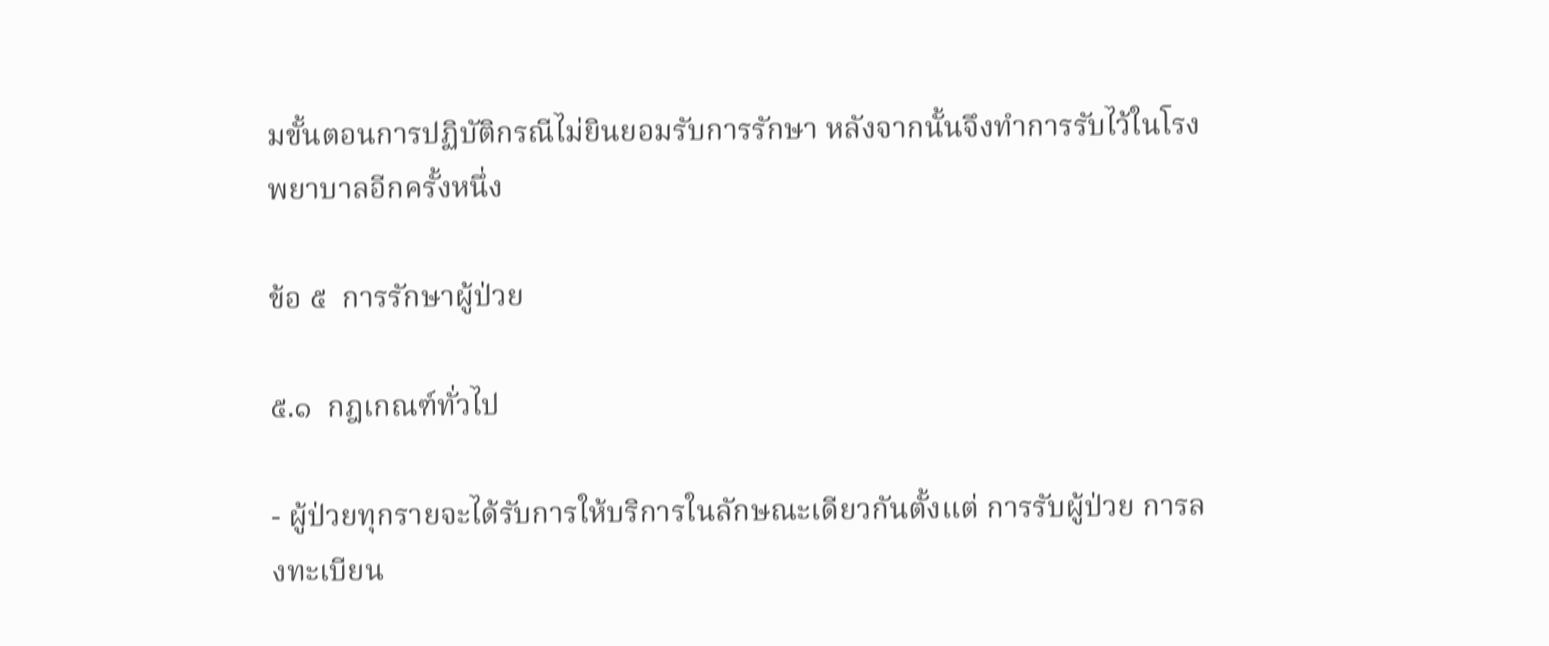มขั้นตอนการปฏิบัติกรณีไม่ยินยอมรับการรักษา หลังจากนั้นจึงทำการรับไว้ในโรงพยาบาลอีกครั้งหนึ่ง

ข้อ ๕  การรักษาผู้ป่วย

๕.๑  กฎเกณฑ์ทั่วไป

- ผู้ป่วยทุกรายจะได้รับการให้บริการในลักษณะเดียวกันตั้งแต่ การรับผู้ป่วย การลงทะเบียน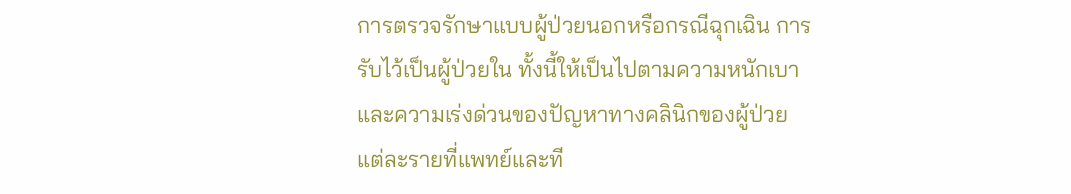การตรวจรักษาแบบผู้ป่วยนอกหรือกรณีฉุกเฉิน การรับไว้เป็นผู้ป่วยใน ทั้งนี้ให้เป็นไปตามความหนักเบาและความเร่งด่วนของปัญหาทางคลินิกของผู้ป่วยแต่ละรายที่แพทย์และที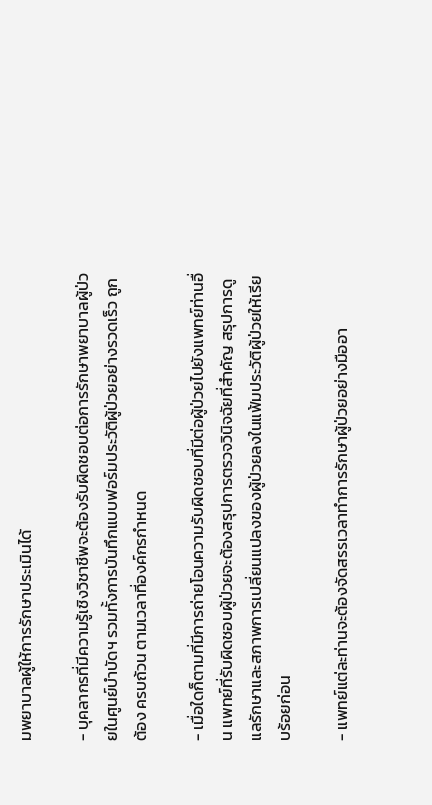มพยาบาลผู้ให้การรักษาประเมินได้

- บุคลากรที่มีความรู้เชิงวิชาชีพจะต้องรับผิดชอบต่อการรักษาพยาบาลผู้ป่วยในศูนย์บำบัดฯ รวมทั้งการบันทึกแบบฟอร์มประวัติผู้ป่วยอย่างรวดเร็ว ถูกต้อง ครบถ้วน ตามเวลาที่องค์กรกำหนด

- เมื่อใดก็ตามที่มีการถ่ายโอนความรับผิดชอบที่มีต่อผู้ป่วยไปยังแพทย์ท่านอื่น แพทย์ที่รับผิดชอบผู้ป่วยจะต้องสรุปการตรวจวินิจฉัยที่สำคัญ สรุปการดูแลรักษาและสภาพการเปลี่ยนแปลงของผู้ป่วยลงในแฟ้มประวัติผู้ป่วยให้เรียบร้อยก่อน

- แพทย์แต่ละท่านจะต้องจัดสรรเวลาทำการรักษาผู้ป่วยอย่างมืออา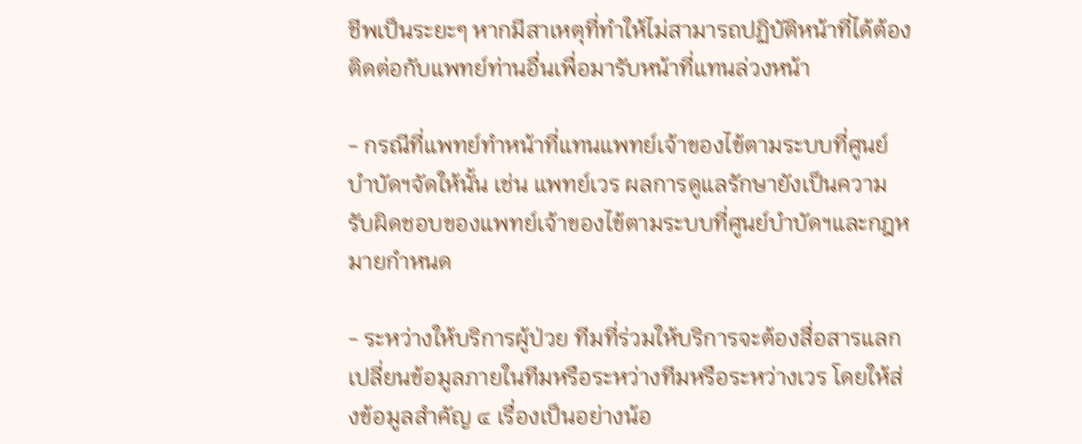ชีพเป็นระยะๆ หากมีสาเหตุที่ทำให้ไม่สามารถปฏิบัติหน้าที่ได้ต้องติดต่อกับแพทย์ท่านอื่นเพื่อมารับหน้าที่แทนล่วงหน้า

- กรณีที่แพทย์ทำหน้าที่แทนแพทย์เจ้าของไข้ตามระบบที่ศูนย์บำบัดฯจัดให้นั้น เช่น แพทย์เวร ผลการดูแลรักษายังเป็นความรับผิดชอบของแพทย์เจ้าของไข้ตามระบบที่ศูนย์บำบัดฯและกฎหมายกำหนด

- ระหว่างให้บริการผู้ป่วย ทีมที่ร่วมให้บริการจะต้องสื่อสารแลกเปลี่ยนข้อมูลภายในทีมหรือระหว่างทีมหรือระหว่างเวร โดยให้ส่งข้อมูลสำคัญ ๔ เรื่องเป็นอย่างน้อ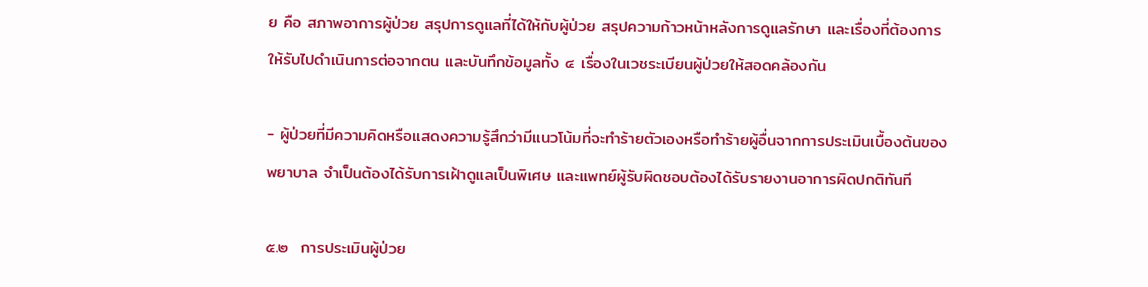ย คือ สภาพอาการผู้ป่วย สรุปการดูแลที่ได้ให้กับผู้ป่วย สรุปความก้าวหน้าหลังการดูแลรักษา และเรื่องที่ต้องการให้รับไปดำเนินการต่อจากตน และบันทึกข้อมูลทั้ง ๔ เรื่องในเวชระเบียนผู้ป่วยให้สอดคล้องกัน

- ผู้ป่วยที่มีความคิดหรือแสดงความรู้สึกว่ามีแนวโน้มที่จะทำร้ายตัวเองหรือทำร้ายผู้อื่นจากการประเมินเบื้องต้นของพยาบาล จำเป็นต้องได้รับการเฝ้าดูแลเป็นพิเศษ และแพทย์ผู้รับผิดชอบต้องได้รับรายงานอาการผิดปกติทันที

๕.๒  การประเมินผู้ป่วย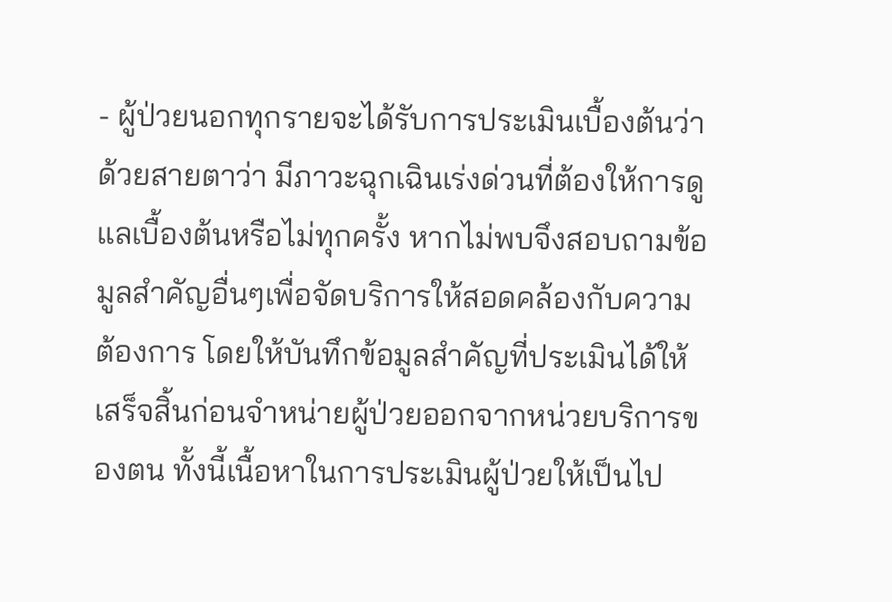- ผู้ป่วยนอกทุกรายจะได้รับการประเมินเบื้องต้นว่าด้วยสายตาว่า มีภาวะฉุกเฉินเร่งด่วนที่ต้องให้การดูแลเบื้องต้นหรือไม่ทุกครั้ง หากไม่พบจึงสอบถามข้อมูลสำคัญอื่นๆเพื่อจัดบริการให้สอดคล้องกับความต้องการ โดยให้บันทึกข้อมูลสำคัญที่ประเมินได้ให้เสร็จสิ้นก่อนจำหน่ายผู้ป่วยออกจากหน่วยบริการของตน ทั้งนี้เนื้อหาในการประเมินผู้ป่วยให้เป็นไป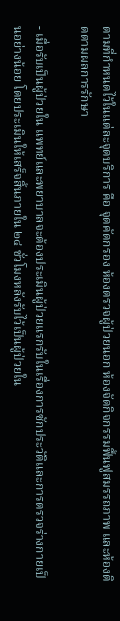ตามที่กำหนดไว้ในแต่ละจุดบริการ คือ จุดคัดกรอง ห้องตรวจผู้ป่วยนอก ห้องจัดกิจกรรมฟื้นฟูสมรรถภาพ และห้องติดตามผลการรักษา

- เมื่อรับเป็นผู้ป่วยใน แพทย์และพยาบาลจะต้องประเมินผู้ป่วยแรกรับในเรื่องการซักประวัติและการตรวจร่างกายเป็นอย่างน้อย โดยประเมินให้เสร็จสิ้นภายใน ๒๔ ชั่วโมงหลังรับไว้เป็นผู้ป่วยใน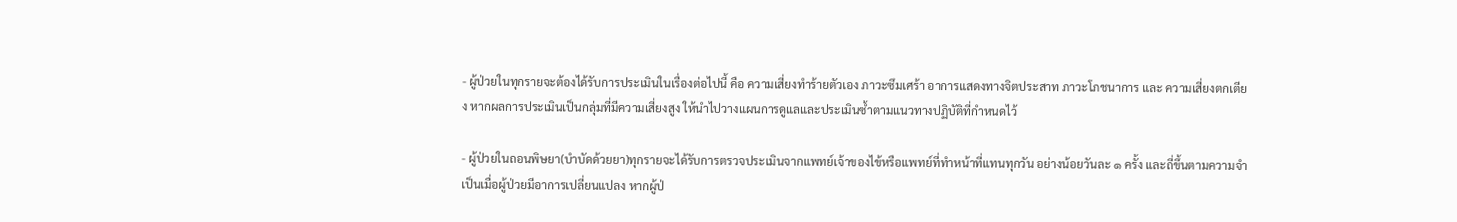- ผู้ป่วยในทุกรายจะต้องได้รับการประเมินในเรื่องต่อไปนี้ คือ ความเสี่ยงทำร้ายตัวเอง ภาวะซึมเศร้า อาการแสดงทางจิตประสาท ภาวะโภชนาการ และ ความเสี่ยงตกเตียง หากผลการประเมินเป็นกลุ่มที่มีความเสี่ยงสูง ให้นำไปวางแผนการดูแลและประเมินซ้ำตามแนวทางปฏิบัติที่กำหนดไว้

- ผู้ป่วยในถอนพิษยา(บำบัดด้วยยา)ทุกรายจะได้รับการตรวจประเมินจากแพทย์เจ้าของไข้หรือแพทย์ที่ทำหน้าที่แทนทุกวัน อย่างน้อยวันละ ๑ ครั้ง และถี่ขึ้นตามความจำเป็นเมื่อผู้ป่วยมีอาการเปลี่ยนแปลง หากผู้ป่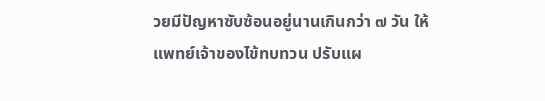วยมีปัญหาซับซ้อนอยู่นานเกินกว่า ๗ วัน ให้แพทย์เจ้าของไข้ทบทวน ปรับแผ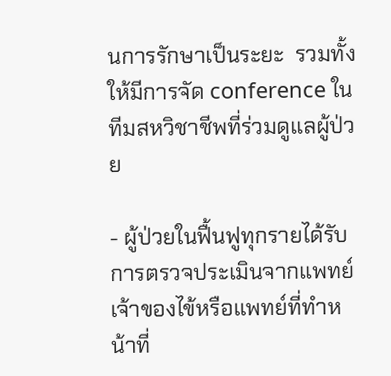นการรักษาเป็นระยะ  รวมทั้งให้มีการจัด conference ในทีมสหวิชาชีพที่ร่วมดูแลผู้ป่วย

- ผู้ป่วยในฟื้นฟูทุกรายได้รับการตรวจประเมินจากแพทย์เจ้าของไข้หรือแพทย์ที่ทำหน้าที่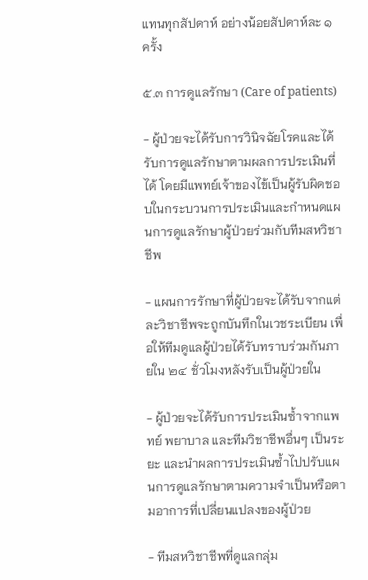แทนทุกสัปดาห์ อย่างน้อยสัปดาห์ละ ๑ ครั้ง

๕.๓ การดูแลรักษา (Care of patients)

- ผู้ป่วยจะได้รับการวินิจฉัยโรคและได้รับการดูแลรักษาตามผลการประเมินที่ได้ โดยมีแพทย์เจ้าของไข้เป็นผู้รับผิดชอบในกระบวนการประเมินและกำหนดแผนการดูแลรักษาผู้ป่วยร่วมกับทีมสหวิชาชีพ

- แผนการรักษาที่ผู้ป่วยจะได้รับจากแต่ละวิชาชีพจะถูกบันทึกในเวชระเบียน เพื่อให้ทีมดูแลผู้ป่วยได้รับทราบร่วมกันภายใน ๒๔ ชั่วโมงหลังรับเป็นผู้ป่วยใน

- ผู้ป่วยจะได้รับการประเมินซ้ำจากแพทย์ พยาบาล และทีมวิชาชีพอื่นๆ เป็นระยะ และนำผลการประเมินซ้ำไปปรับแผนการดูแลรักษาตามความจำเป็นหรือตามอาการที่เปลี่ยนแปลงของผู้ป่วย

- ทีมสหวิชาชีพที่ดูแลกลุ่ม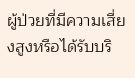ผู้ป่วยที่มีความเสี่ยงสูงหรือได้รับบริ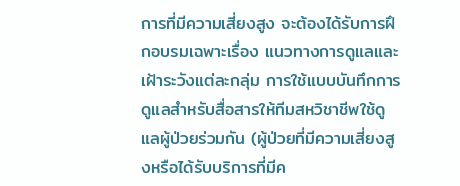การที่มีความเสี่ยงสูง จะต้องได้รับการฝึกอบรมเฉพาะเรื่อง แนวทางการดูแลและเฝ้าระวังแต่ละกลุ่ม การใช้แบบบันทึกการดูแลสำหรับสื่อสารให้ทีมสหวิชาชีพใช้ดูแลผู้ป่วยร่วมกัน (ผู้ป่วยที่มีความเสี่ยงสูงหรือได้รับบริการที่มีค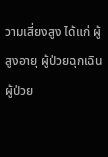วามเสี่ยงสูง ได้แก่ ผู้สูงอายุ ผู้ป่วยฉุกเฉิน ผู้ป่วย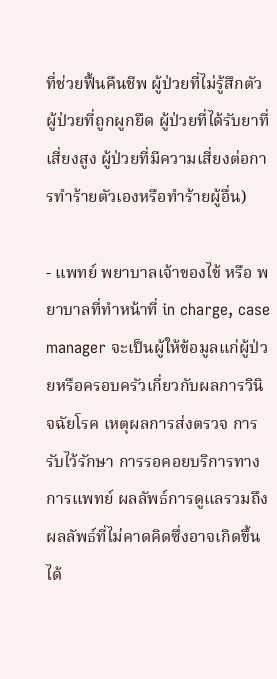ที่ช่วยฟื้นคืนชีพ ผู้ป่วยที่ไม่รู้สึกตัว ผู้ป่วยที่ถูกผูกยึด ผู้ป่วยที่ได้รับยาที่เสี่ยงสูง ผู้ป่วยที่มีความเสี่ยงต่อการทำร้ายตัวเองหรือทำร้ายผู้อื่น)

- แพทย์ พยาบาลเจ้าของไข้ หรือ พยาบาลที่ทำหน้าที่ in charge, case manager จะเป็นผู้ให้ข้อมูลแก่ผู้ป่วยหรือครอบครัวเกี่ยวกับผลการวินิจฉัยโรค เหตุผลการส่งตรวจ การรับไว้รักษา การรอคอยบริการทางการแพทย์ ผลลัพธ์การดูแลรวมถึงผลลัพธ์ที่ไม่คาดคิดซึ่งอาจเกิดขึ้นได้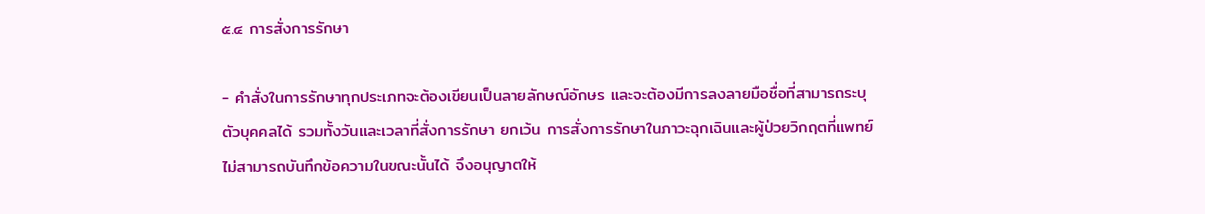๕.๔ การสั่งการรักษา

- คำสั่งในการรักษาทุกประเภทจะต้องเขียนเป็นลายลักษณ์อักษร และจะต้องมีการลงลายมือชื่อที่สามารถระบุตัวบุคคลได้ รวมทั้งวันและเวลาที่สั่งการรักษา ยกเว้น การสั่งการรักษาในภาวะฉุกเฉินและผู้ป่วยวิกฤตที่แพทย์ไม่สามารถบันทึกข้อความในขณะนั้นได้ จึงอนุญาตให้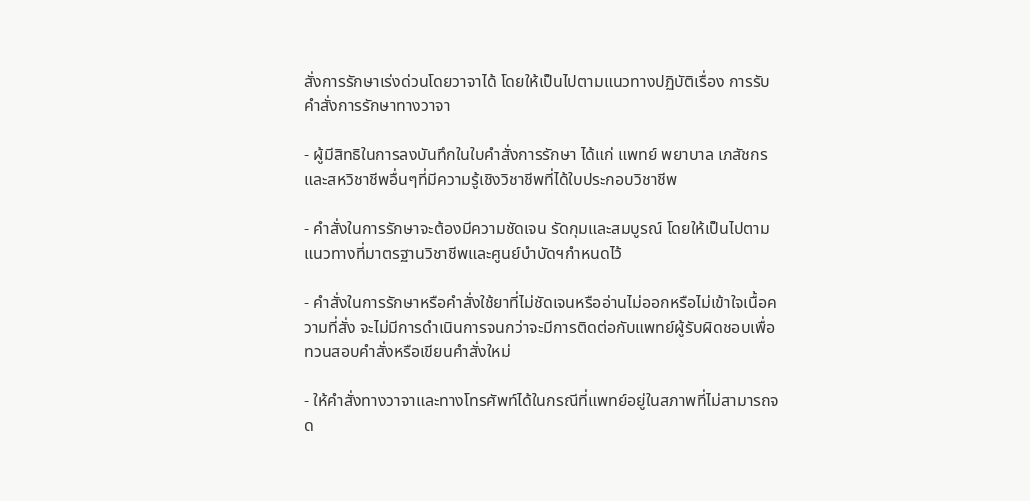สั่งการรักษาเร่งด่วนโดยวาจาได้ โดยให้เป็นไปตามแนวทางปฏิบัติเรื่อง การรับคำสั่งการรักษาทางวาจา

- ผู้มีสิทธิในการลงบันทึกในใบคำสั่งการรักษา ได้แก่ แพทย์ พยาบาล เภสัชกร และสหวิชาชีพอื่นๆที่มีความรู้เชิงวิชาชีพที่ได้ใบประกอบวิชาชีพ

- คำสั่งในการรักษาจะต้องมีความชัดเจน รัดกุมและสมบูรณ์ โดยให้เป็นไปตามแนวทางที่มาตรฐานวิชาชีพและศูนย์บำบัดฯกำหนดไว้

- คำสั่งในการรักษาหรือคำสั่งใช้ยาที่ไม่ชัดเจนหรืออ่านไม่ออกหรือไม่เข้าใจเนื้อความที่สั่ง จะไม่มีการดำเนินการจนกว่าจะมีการติดต่อกับแพทย์ผู้รับผิดชอบเพื่อทวนสอบคำสั่งหรือเขียนคำสั่งใหม่

- ให้คำสั่งทางวาจาและทางโทรศัพท์ได้ในกรณีที่แพทย์อยู่ในสภาพที่ไม่สามารถจด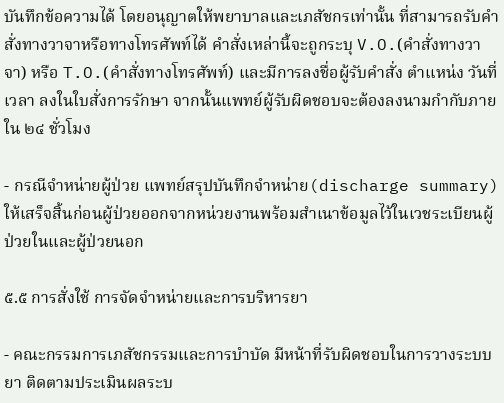บันทึกข้อความได้ โดยอนุญาตให้พยาบาลและเภสัชกรเท่านั้น ที่สามารถรับคำสั่งทางวาจาหรือทางโทรศัพท์ได้ คำสั่งเหล่านี้จะถูกระบุ V.O.(คำสั่งทางวาจา) หรือ T.O.(คำสั่งทางโทรศัพท์) และมีการลงชื่อผู้รับคำสั่ง ตำแหน่ง วันที่ เวลา ลงในใบสั่งการรักษา จากนั้นแพทย์ผู้รับผิดชอบจะต้องลงนามกำกับภายใน ๒๔ ชั่วโมง

- กรณีจำหน่ายผู้ป่วย แพทย์สรุปบันทึกจำหน่าย(discharge summary) ให้เสร็จสิ้นก่อนผู้ป่วยออกจากหน่วยงานพร้อมสำเนาข้อมูลไว้ในเวชระเบียนผู้ป่วยในและผู้ป่วยนอก

๕.๕ การสั่งใช้ การจัดจำหน่ายและการบริหารยา

- คณะกรรมการเภสัชกรรมและการบำบัด มีหน้าที่รับผิดชอบในการวางระบบยา ติดตามประเมินผลระบ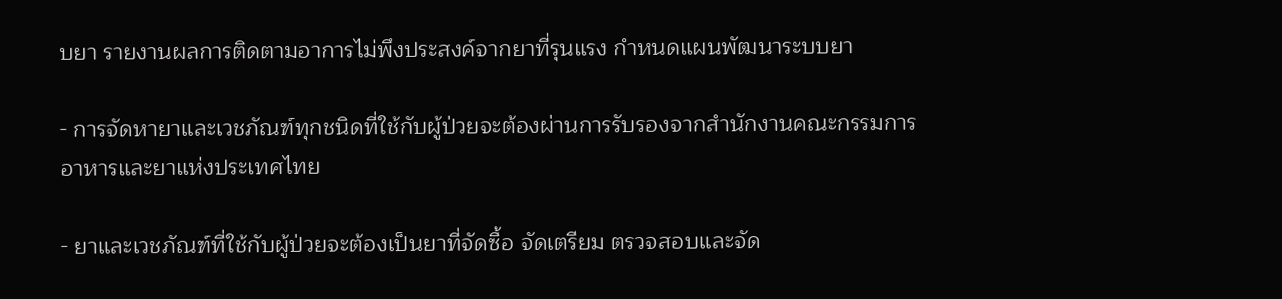บยา รายงานผลการติดตามอาการไม่พึงประสงค์จากยาที่รุนแรง กำหนดแผนพัฒนาระบบยา

- การจัดหายาและเวชภัณฑ์ทุกชนิดที่ใช้กับผู้ป่วยจะต้องผ่านการรับรองจากสำนักงานคณะกรรมการอาหารและยาแห่งประเทศไทย

- ยาและเวชภัณฑ์ที่ใช้กับผู้ป่วยจะต้องเป็นยาที่จัดซื้อ จัดเตรียม ตรวจสอบและจัด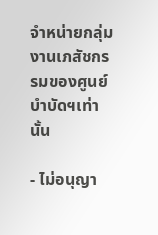จำหน่ายกลุ่มงานเภสัชกรรมของศูนย์บำบัดฯเท่านั้น

- ไม่อนุญา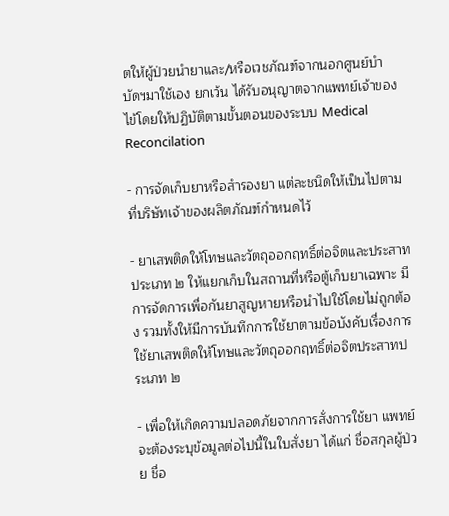ตให้ผู้ป่วยนำยาและ/หรือเวชภัณฑ์จากนอกศูนย์บำบัดฯมาใช้เอง ยกเว้น ได้รับอนุญาตจากแพทย์เจ้าของไข้โดยให้ปฏิบัติตามขั้นตอนของระบบ Medical Reconcilation

- การจัดเก็บยาหรือสำรองยา แต่ละชนิดให้เป็นไปตามที่บริษัทเจ้าของผลิตภัณฑ์กำหนดไว้

- ยาเสพติดให้โทษและวัตถุออกฤทธิ์ต่อจิตและประสาทประเภท ๒ ให้แยกเก็บในสถานที่หรือตู้เก็บยาเฉพาะ มีการจัดการเพื่อกันยาสูญหายหรือนำไปใช้โดยไม่ถูกต้อง รวมทั้งให้มีการบันทึกการใช้ยาตามข้อบังคับเรื่องการใช้ยาเสพติดให้โทษและวัตถุออกฤทธิ์ต่อจิตประสาทประเภท ๒

- เพื่อให้เกิดความปลอดภัยจากการสั่งการใช้ยา แพทย์จะต้องระบุข้อมูลต่อไปนี้ในใบสั่งยา ได้แก่ ชื่อสกุลผู้ป่วย ชื่อ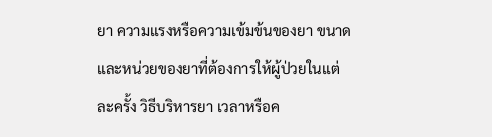ยา ความแรงหรือความเข้มข้นของยา ขนาดและหน่วยของยาที่ต้องการให้ผู้ป่วยในแต่ละครั้ง วิธีบริหารยา เวลาหรือค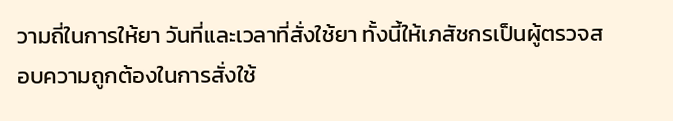วามถี่ในการให้ยา วันที่และเวลาที่สั่งใช้ยา ทั้งนี้ให้เภสัชกรเป็นผู้ตรวจสอบความถูกต้องในการสั่งใช้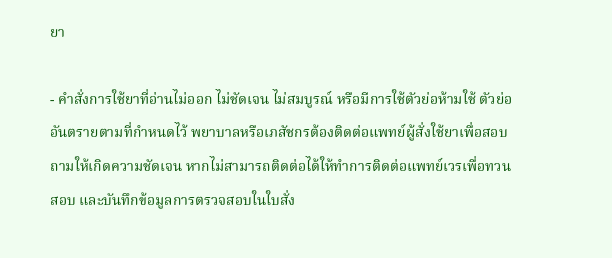ยา

- คำสั่งการใช้ยาที่อ่านไม่ออก ไม่ชัดเจน ไม่สมบูรณ์ หรือมีการใช้ตัวย่อห้ามใช้ ตัวย่ออันตรายตามที่กำหนดไว้ พยาบาลหรือเภสัชกรต้องติดต่อแพทย์ผู้สั่งใช้ยาเพื่อสอบถามให้เกิดความชัดเจน หากไม่สามารถติดต่อได้ให้ทำการติดต่อแพทย์เวรเพื่อทวนสอบ และบันทึกข้อมูลการตรวจสอบในใบสั่ง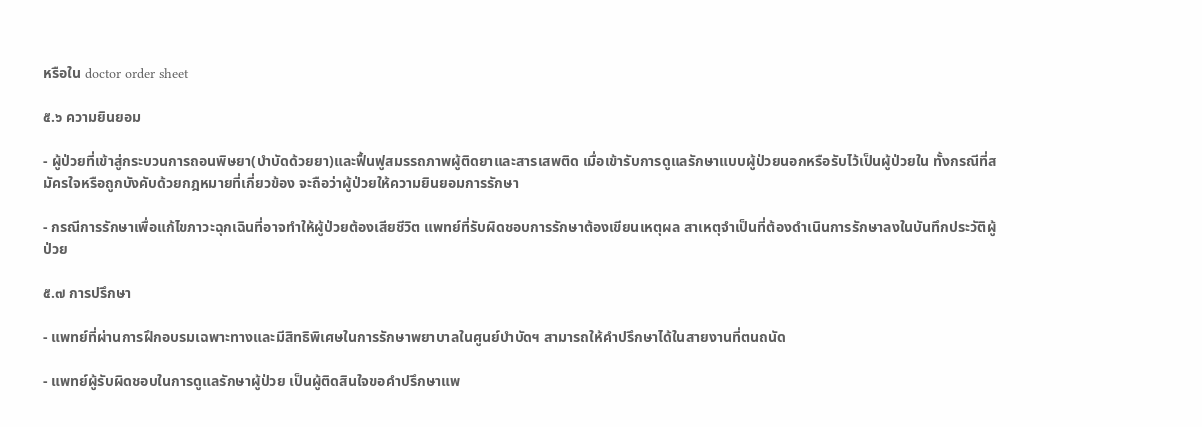หรือใน doctor order sheet

๕.๖ ความยินยอม

- ผู้ป่วยที่เข้าสู่กระบวนการถอนพิษยา(บำบัดด้วยยา)และฟื้นฟูสมรรถภาพผู้ติดยาและสารเสพติด เมื่อเข้ารับการดูแลรักษาแบบผู้ป่วยนอกหรือรับไว้เป็นผู้ป่วยใน ทั้งกรณีที่สมัครใจหรือถูกบังคับด้วยกฎหมายที่เกี่ยวข้อง จะถือว่าผู้ป่วยให้ความยินยอมการรักษา

- กรณีการรักษาเพื่อแก้ไขภาวะฉุกเฉินที่อาจทำให้ผู้ป่วยต้องเสียชีวิต แพทย์ที่รับผิดชอบการรักษาต้องเขียนเหตุผล สาเหตุจำเป็นที่ต้องดำเนินการรักษาลงในบันทึกประวัติผู้ป่วย

๕.๗ การปรึกษา

- แพทย์ที่ผ่านการฝึกอบรมเฉพาะทางและมีสิทธิพิเศษในการรักษาพยาบาลในศูนย์บำบัดฯ สามารถให้คำปรึกษาได้ในสายงานที่ตนถนัด

- แพทย์ผู้รับผิดชอบในการดูแลรักษาผู้ป่วย เป็นผู้ติดสินใจขอคำปรึกษาแพ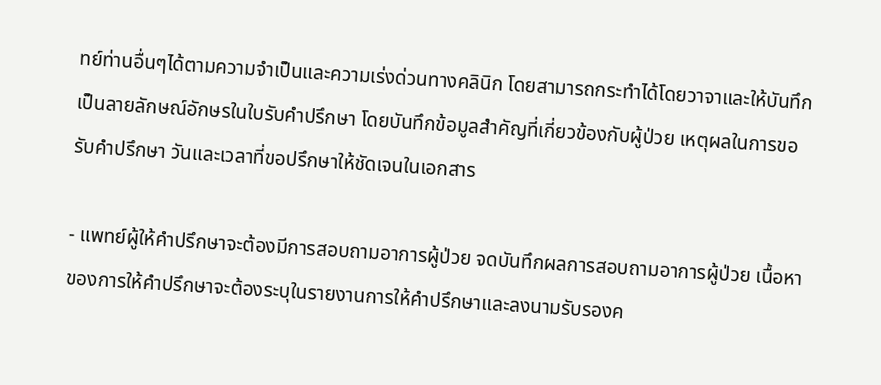ทย์ท่านอื่นๆได้ตามความจำเป็นและความเร่งด่วนทางคลินิก โดยสามารถกระทำได้โดยวาจาและให้บันทึกเป็นลายลักษณ์อักษรในใบรับคำปรึกษา โดยบันทึกข้อมูลสำคัญที่เกี่ยวข้องกับผู้ป่วย เหตุผลในการขอรับคำปรึกษา วันและเวลาที่ขอปรึกษาให้ชัดเจนในเอกสาร

- แพทย์ผู้ให้คำปรึกษาจะต้องมีการสอบถามอาการผู้ป่วย จดบันทึกผลการสอบถามอาการผู้ป่วย เนื้อหาของการให้คำปรึกษาจะต้องระบุในรายงานการให้คำปรึกษาและลงนามรับรองค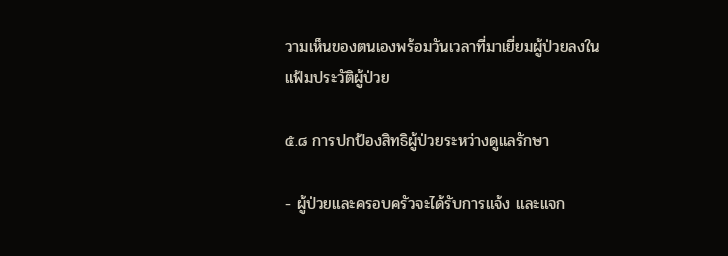วามเห็นของตนเองพร้อมวันเวลาที่มาเยี่ยมผู้ป่วยลงในแฟ้มประวัติผู้ป่วย

๕.๘ การปกป้องสิทธิผู้ป่วยระหว่างดูแลรักษา

- ผู้ป่วยและครอบครัวจะได้รับการแจ้ง และแจก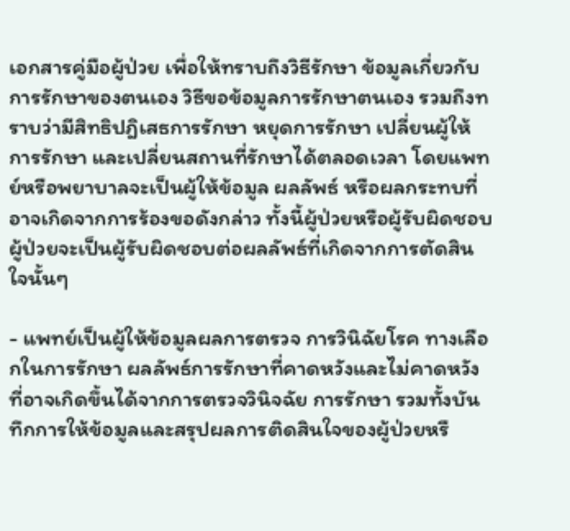เอกสารคู่มือผู้ป่วย เพื่อให้ทราบถึงวิธีรักษา ข้อมูลเกี่ยวกับการรักษาของตนเอง วิธีขอข้อมูลการรักษาตนเอง รวมถึงทราบว่ามีสิทธิปฎิเสธการรักษา หยุดการรักษา เปลี่ยนผู้ให้การรักษา และเปลี่ยนสถานที่รักษาได้ตลอดเวลา โดยแพทย์หรือพยาบาลจะเป็นผู้ให้ข้อมูล ผลลัพธ์ หรือผลกระทบที่อาจเกิดจากการร้องขอดังกล่าว ทั้งนี้ผู้ป่วยหรือผู้รับผิดชอบผู้ป่วยจะเป็นผู้รับผิดชอบต่อผลลัพธ์ที่เกิดจากการตัดสินใจนั้นๆ

- แพทย์เป็นผู้ให้ข้อมูลผลการตรวจ การวินิฉัยโรค ทางเลือกในการรักษา ผลลัพธ์การรักษาที่คาดหวังและไม่คาดหวังที่อาจเกิดขึ้นได้จากการตรวจวินิจฉัย การรักษา รวมทั้งบันทึกการให้ข้อมูลและสรุปผลการติดสินใจของผู้ป่วยหรื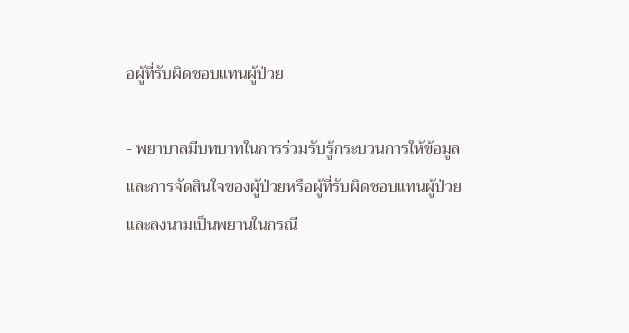อผู้ที่รับผิดชอบแทนผู้ป่วย

- พยาบาลมีบทบาทในการร่วมรับรู้กระบวนการให้ข้อมูลและการจัดสินใจของผู้ป่วยหรือผู้ที่รับผิดชอบแทนผู้ป่วย และลงนามเป็นพยานในกรณี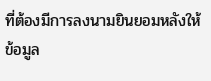ที่ต้องมีการลงนามยินยอมหลังให้ข้อมูล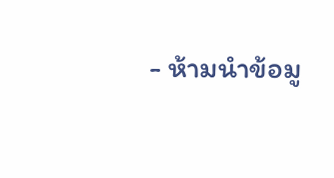- ห้ามนำข้อมู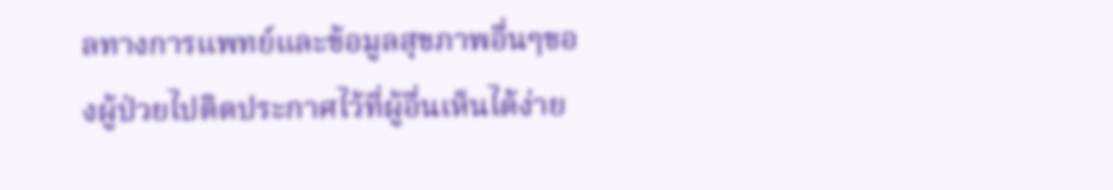ลทางการแพทย์และข้อมูลสุขภาพอื่นๆของผู้ป่วยไปติดประกาศไว้ที่ผู้อื่นเห็นได้ง่าย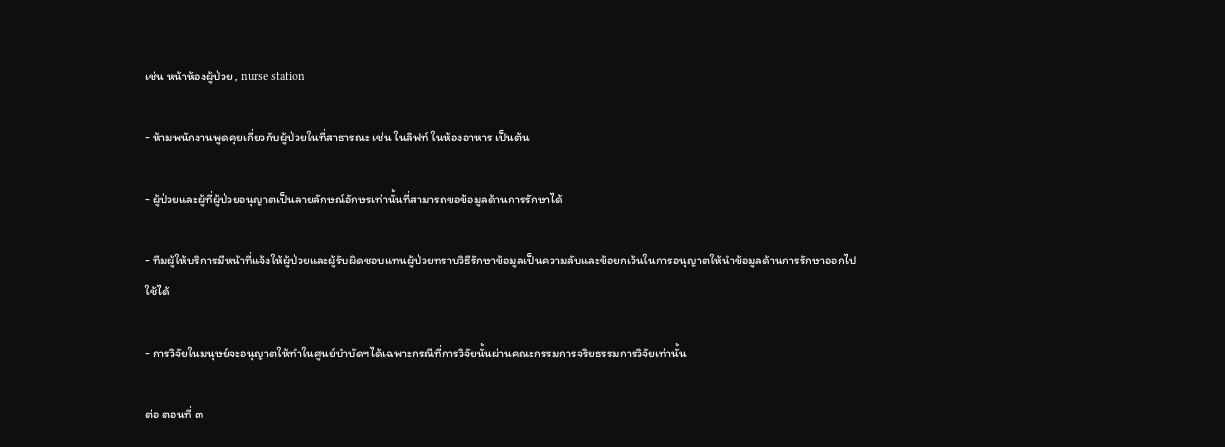เช่น หน้าห้องผู้ป่วย , nurse station

- ห้ามพนักงานพูดคุยเกี่ยวกับผู้ป่วยในที่สาธารณะ เช่น ในลิฟท์ ในห้องอาหาร เป็นต้น

- ผู้ป่วยและผู้ที่ผู้ป่วยอนุญาตเป็นลายลักษณ์อักษรเท่านั้นที่สามารถขอข้อมูลด้านการรักษาได้

- ทีมผู้ให้บริการมีหน้าที่แจ้งให้ผู้ป่วยและผู้รับผิดชอบแทนผู้ป่วยทราบวิธีรักษาข้อมูลเป็นความลับและข้อยกเว้นในการอนุญาตให้นำข้อมูลด้านการรักษาออกไปใช้ได้

- การวิจัยในมนุษย์จะอนุญาตให้ทำในศูนย์บำบัดฯได้เฉพาะกรณีที่การวิจัยนั้นผ่านคณะกรรมการจริยธรรมการวิจัยเท่านั้น

ต่อ ตอนที่ ๓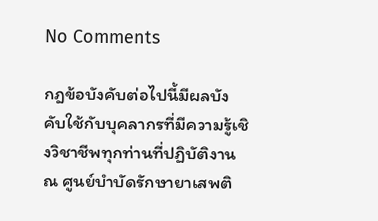No Comments

กฎข้อบังคับต่อไปนี้มีผลบังคับใช้กับบุคลากรที่มีความรู้เชิงวิชาชีพทุกท่านที่ปฏิบัติงาน ณ ศูนย์บำบัดรักษายาเสพติ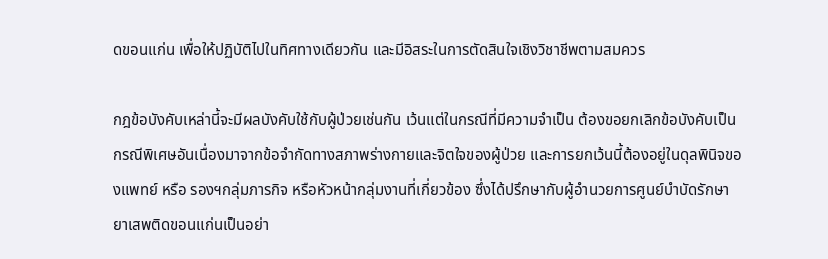ดขอนแก่น เพื่อให้ปฏิบัติไปในทิศทางเดียวกัน และมีอิสระในการตัดสินใจเชิงวิชาชีพตามสมควร

กฎข้อบังคับเหล่านี้จะมีผลบังคับใช้กับผู้ป่วยเช่นกัน เว้นแต่ในกรณีที่มีความจำเป็น ต้องขอยกเลิกข้อบังคับเป็นกรณีพิเศษอันเนื่องมาจากข้อจำกัดทางสภาพร่างกายและจิตใจของผู้ป่วย และการยกเว้นนี้ต้องอยู่ในดุลพินิจของแพทย์ หรือ รองฯกลุ่มภารกิจ หรือหัวหน้ากลุ่มงานที่เกี่ยวข้อง ซึ่งได้ปรึกษากับผู้อำนวยการศูนย์บำบัดรักษายาเสพติดขอนแก่นเป็นอย่า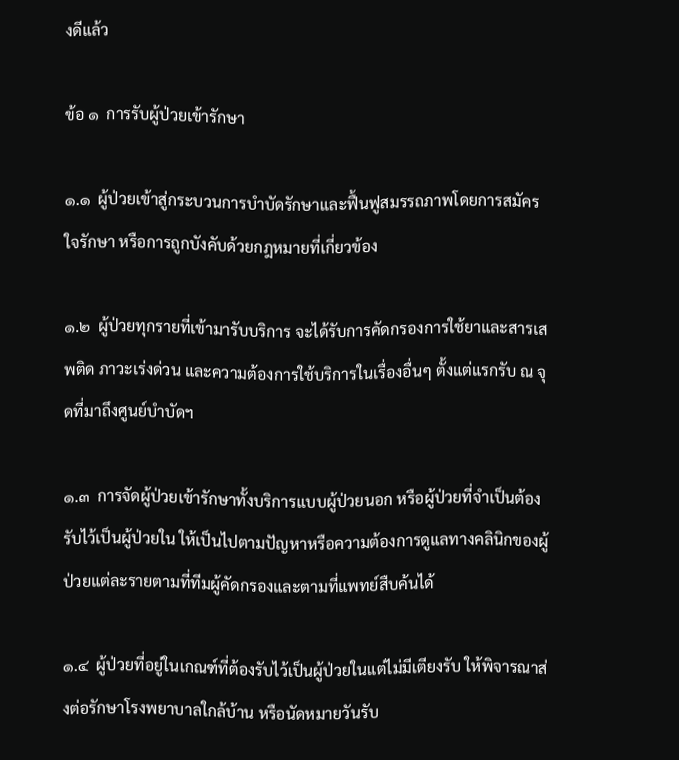งดีแล้ว

ข้อ ๑  การรับผู้ป่วยเข้ารักษา

๑.๑  ผู้ป่วยเข้าสู่กระบวนการบำบัดรักษาและฟื้นฟูสมรรถภาพโดยการสมัครใจรักษา หรือการถูกบังคับด้วยกฎหมายที่เกี่ยวข้อง

๑.๒  ผู้ป่วยทุกรายที่เข้ามารับบริการ จะได้รับการคัดกรองการใช้ยาและสารเสพติด ภาวะเร่งด่วน และความต้องการใช้บริการในเรื่องอื่นๆ ตั้งแต่แรกรับ ณ จุดที่มาถึงศูนย์บำบัดฯ

๑.๓  การจัดผู้ป่วยเข้ารักษาทั้งบริการแบบผู้ป่วยนอก หรือผู้ป่วยที่จำเป็นต้องรับไว้เป็นผู้ป่วยใน ให้เป็นไปตามปัญหาหรือความต้องการดูแลทางคลินิกของผู้ป่วยแต่ละรายตามที่ทีมผู้คัดกรองและตามที่แพทย์สืบค้นได้

๑.๔  ผู้ป่วยที่อยู่ในเกณฑ์ที่ต้องรับไว้เป็นผู้ป่วยในแต่ไม่มีเตียงรับ ให้พิจารณาส่งต่อรักษาโรงพยาบาลใกล้บ้าน หรือนัดหมายวันรับ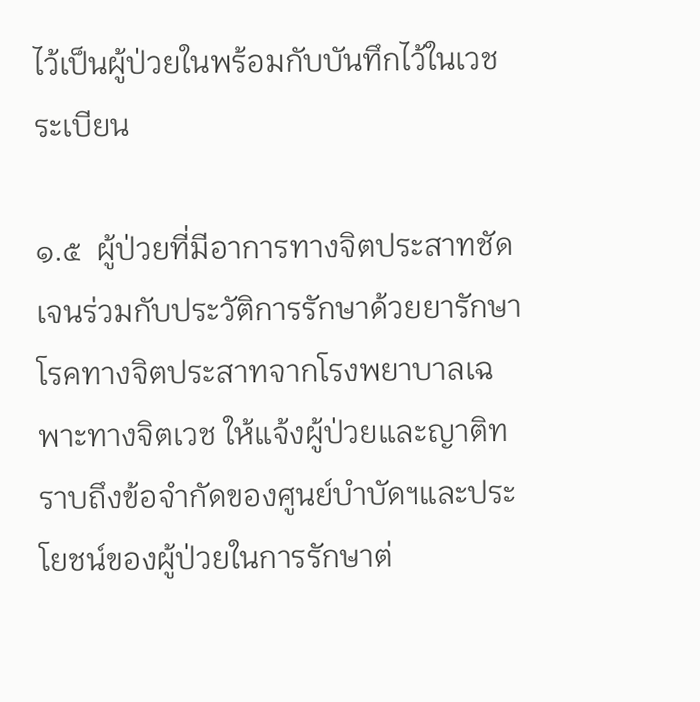ไว้เป็นผู้ป่วยในพร้อมกับบันทึกไว้ในเวชระเบียน

๑.๕  ผู้ป่วยที่มีอาการทางจิตประสาทชัดเจนร่วมกับประวัติการรักษาด้วยยารักษาโรคทางจิตประสาทจากโรงพยาบาลเฉพาะทางจิตเวช ให้แจ้งผู้ป่วยและญาติทราบถึงข้อจำกัดของศูนย์บำบัดฯและประโยชน์ของผู้ป่วยในการรักษาต่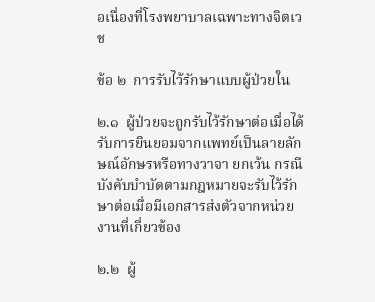อเนื่องที่โรงพยาบาลเฉพาะทางจิตเวช

ข้อ ๒  การรับไว้รักษาแบบผู้ป่วยใน

๒.๑  ผู้ป่วยจะถูกรับไว้รักษาต่อเมื่อได้รับการยินยอมจากแพทย์เป็นลายลักษณ์อักษรหรือทางวาจา ยกเว้น กรณีบังคับบำบัดตามกฎหมายจะรับไว้รักษาต่อเมื่อมีเอกสารส่งตัวจากหน่วยงานที่เกี่ยวข้อง

๒.๒  ผู้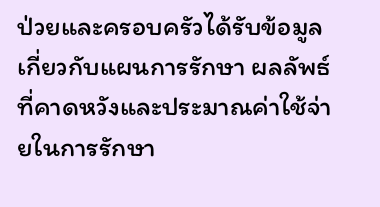ป่วยและครอบครัวได้รับข้อมูลเกี่ยวกับแผนการรักษา ผลลัพธ์ที่คาดหวังและประมาณค่าใช้จ่ายในการรักษา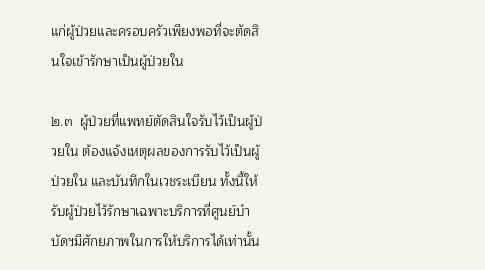แก่ผู้ป่วยและครอบครัวเพียงพอที่จะตัดสินใจเข้ารักษาเป็นผู้ป่วยใน

๒.๓  ผู้ป่วยที่แพทย์ตัดสินใจรับไว้เป็นผู้ป่วยใน ต้องแจ้งเหตุผลของการรับไว้เป็นผู้ป่วยใน และบันทึกในเวชระเบียน ทั้งนี้ให้รับผู้ป่วยไว้รักษาเฉพาะบริการที่ศูนย์บำบัดฯมีศักยภาพในการให้บริการได้เท่านั้น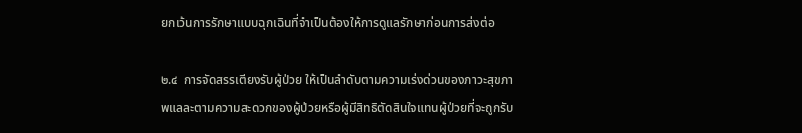ยกเว้นการรักษาแบบฉุกเฉินที่จำเป็นต้องให้การดูแลรักษาก่อนการส่งต่อ

๒.๔  การจัดสรรเตียงรับผู้ป่วย ให้เป็นลำดับตามความเร่งด่วนของภาวะสุขภาพแลละตามความสะดวกของผู้ป่วยหรือผู้มีสิทธิตัดสินใจแทนผู้ป่วยที่จะถูกรับ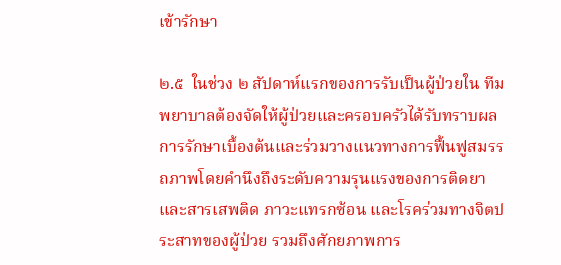เข้ารักษา

๒.๕  ในช่วง ๒ สัปดาห์แรกของการรับเป็นผู้ป่วยใน ทีมพยาบาลต้องจัดให้ผู้ป่วยและครอบครัวได้รับทราบผลการรักษาเบื้องต้นและร่วมวางแนวทางการฟื้นฟูสมรรถภาพโดยคำนึงถึงระดับความรุนแรงของการติดยาและสารเสพติด ภาวะแทรกซ้อน และโรคร่วมทางจิตประสาทของผู้ป่วย รวมถึงศักยภาพการ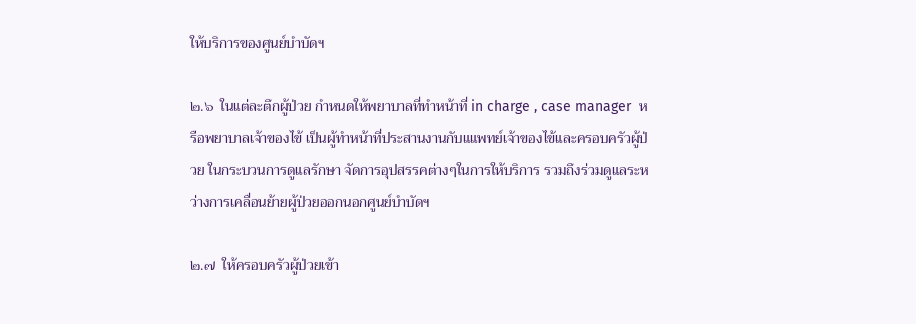ให้บริการของศูนย์บำบัดฯ

๒.๖  ในแต่ละตึกผู้ป่วย กำหนดให้พยาบาลที่ทำหน้าที่ in charge , case manager  หรือพยาบาลเจ้าของไข้ เป็นผู้ทำหน้าที่ประสานงานกับแแพทย์เจ้าของไข้และครอบครัวผู้ป่วย ในกระบวนการดูแลรักษา จัดการอุปสรรคต่างๆในการให้บริการ รวมถึงร่วมดูแลระหว่างการเคลื่อนย้ายผู้ป่วยออกนอกศูนย์บำบัดฯ

๒.๗  ให้ครอบครัวผู้ป่วยเข้า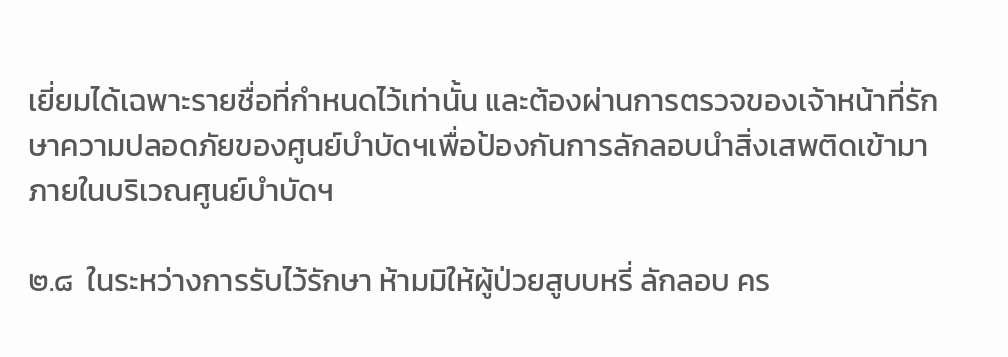เยี่ยมได้เฉพาะรายชื่อที่กำหนดไว้เท่านั้น และต้องผ่านการตรวจของเจ้าหน้าที่รักษาความปลอดภัยของศูนย์บำบัดฯเพื่อป้องกันการลักลอบนำสิ่งเสพติดเข้ามาภายในบริเวณศูนย์บำบัดฯ

๒.๘  ในระหว่างการรับไว้รักษา ห้ามมิให้ผู้ป่วยสูบบหรี่ ลักลอบ คร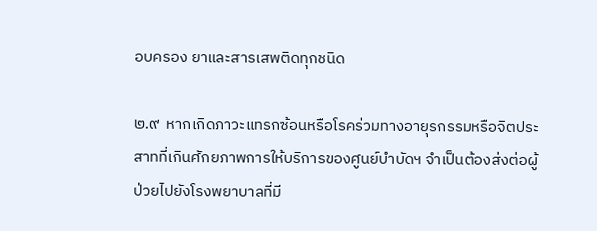อบครอง ยาและสารเสพติดทุกชนิด

๒.๙  หากเกิดภาวะแทรกซ้อนหรือโรคร่วมทางอายุรกรรมหรือจิตประสาทที่เกินศักยภาพการให้บริการของศูนย์บำบัดฯ จำเป็นต้องส่งต่อผู้ป่วยไปยังโรงพยาบาลที่มี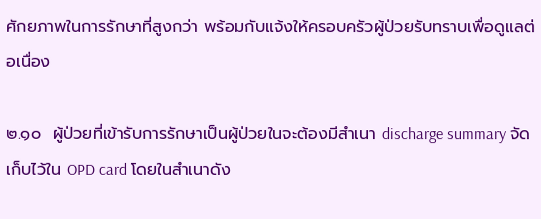ศักยภาพในการรักษาที่สูงกว่า พร้อมกับแจ้งให้ครอบครัวผู้ป่วยรับทราบเพื่อดูแลต่อเนื่อง

๒.๑๐  ผู้ป่วยที่เข้ารับการรักษาเป็นผู้ป่วยในจะต้องมีสำเนา discharge summary จัดเก็บไว้ใน OPD card โดยในสำเนาดัง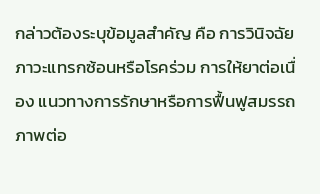กล่าวต้องระบุข้อมูลสำคัญ คือ การวินิจฉัย ภาวะแทรกซ้อนหรือโรคร่วม การให้ยาต่อเนื่อง แนวทางการรักษาหรือการฟื้นฟูสมรรถภาพต่อ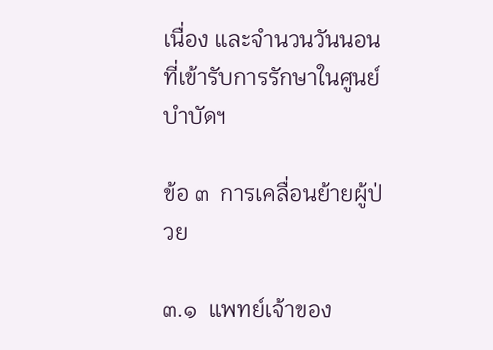เนื่อง และจำนวนวันนอนที่เข้ารับการรักษาในศูนย์บำบัดฯ

ข้อ ๓  การเคลื่อนย้ายผู้ป่วย

๓.๑  แพทย์เจ้าของ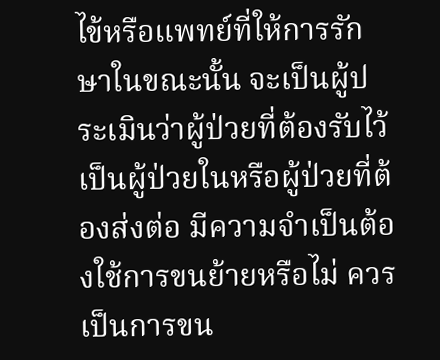ไข้หรือแพทย์ที่ให้การรักษาในขณะนั้น จะเป็นผู้ประเมินว่าผู้ป่วยที่ต้องรับไว้เป็นผู้ป่วยในหรือผู้ป่วยที่ต้องส่งต่อ มีความจำเป็นต้องใช้การขนย้ายหรือไม่ ควรเป็นการขน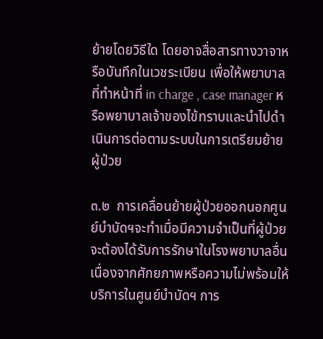ย้ายโดยวิธีใด โดยอาจสื่อสารทางวาจาหรือบันทึกในเวชระเบียน เพื่อให้พยาบาลที่ทำหน้าที่ in charge , case manager หรือพยาบาลเจ้าของไข้ทราบและนำไปดำเนินการต่อตามระบบในการเตรียมย้ายผู้ป่วย

๓.๒  การเคลื่อนย้ายผู้ป่วยออกนอกศูนย์บำบัดฯจะทำเมื่อมีความจำเป็นที่ผู้ป่วยจะต้องได้รับการรักษาในโรงพยาบาลอื่น เนื่องจากศักยภาพหรือความไม่พร้อมให้บริการในศูนย์บำบัดฯ การ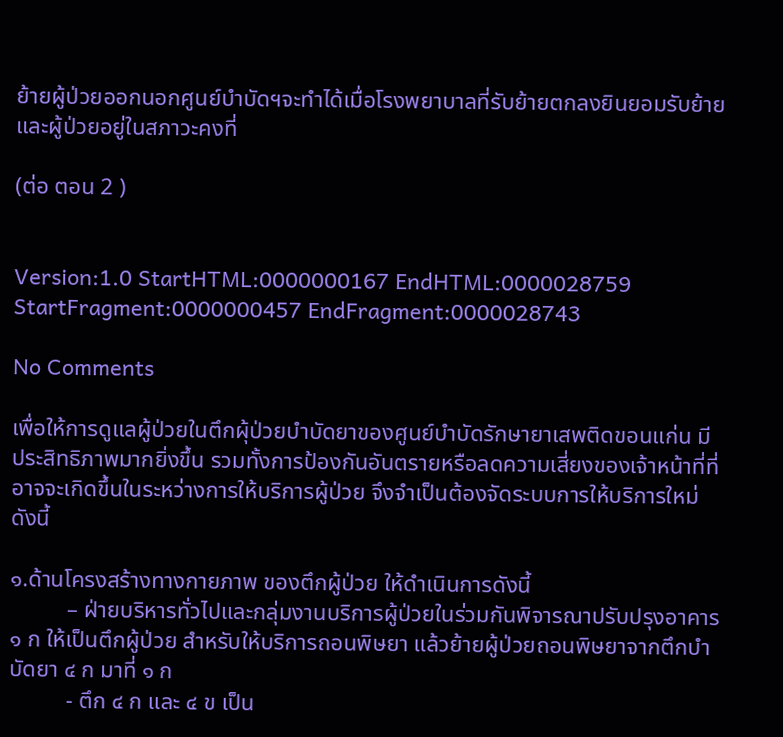ย้ายผู้ป่วยออกนอกศูนย์บำบัดฯจะทำได้เมื่อโรงพยาบาลที่รับย้ายตกลงยินยอมรับย้ายและผู้ป่วยอยู่ในสภาวะคงที่

(ต่อ ตอน 2 )


Version:1.0 StartHTML:0000000167 EndHTML:0000028759 StartFragment:0000000457 EndFragment:0000028743

No Comments

เพื่อให้การดูแลผู้ป่วยในตึกผุ้ป่วยบำบัดยาของศูนย์บำบัดรักษายาเสพติดขอนแก่น มีประสิทธิภาพมากยิ่งขึ้น รวมทั้งการป้องกันอันตรายหรือลดความเสี่ยงของเจ้าหน้าที่ที่อาจจะเกิดขึ้นในระหว่างการให้บริการผู้ป่วย จึงจำเป็นต้องจัดระบบการให้บริการใหม่ ดังนี้

๑.ด้านโครงสร้างทางกายภาพ ของตึกผู้ป่วย ให้ดำเนินการดังนี้
          – ฝ่ายบริหารทั่วไปและกลุ่มงานบริการผู้ป่วยในร่วมกันพิจารณาปรับปรุงอาคาร ๑ ก ให้เป็นตึกผู้ป่วย สำหรับให้บริการถอนพิษยา แล้วย้ายผู้ป่วยถอนพิษยาจากตึกบำบัดยา ๔ ก มาที่ ๑ ก
          - ตึก ๔ ก และ ๔ ข เป็น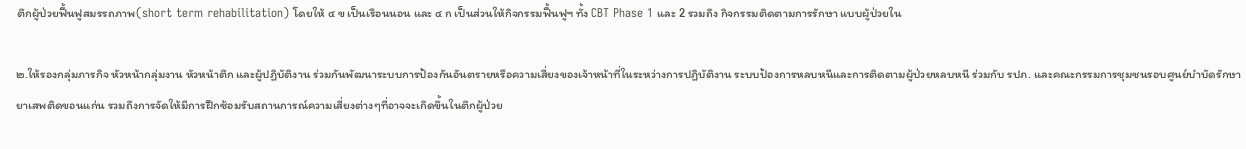ตึกผู้ป่วยฟื้นฟูสมรรถภาพ(short term rehabilitation) โดยให้ ๔ ข เป็นเรือนนอน และ ๔ ก เป็นส่วนให้กิจกรรมฟื้นฟูฯ ทั้ง CBT Phase 1 และ 2 รวมถึง กิจกรรมติดตามการรักษา แบบผู้ป่วยใน

๒.ให้รองกลุ่มภารกิจ หัวหน้ากลุ่มงาน หัวหน้าตึก และผู้ปฏิบัติงาน ร่วมกันพัฒนาระบบการป้องกันอันตรายหรือความเสี่ยงของเจ้าหน้าที่ในระหว่างการปฏิบัติงาน ระบบป้องการหลบหนีและการติดตามผู้ป่วยหลบหนี ร่วมกับ รปภ. และคณะกรรมการชุมชนรอบศูนย์บำบัดรักษายาเสพติดขอนแก่น รวมถึงการจัดให้มีการฝึกซ้อมรับสถานการณ์ความเสี่ยงต่างๆที่อาจจะเกิดขึ้นในตึกผู้ป่วย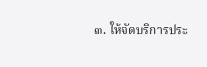๓. ให้จัดบริการประ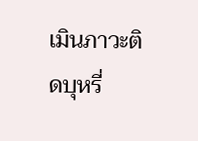เมินภาวะติดบุหรี่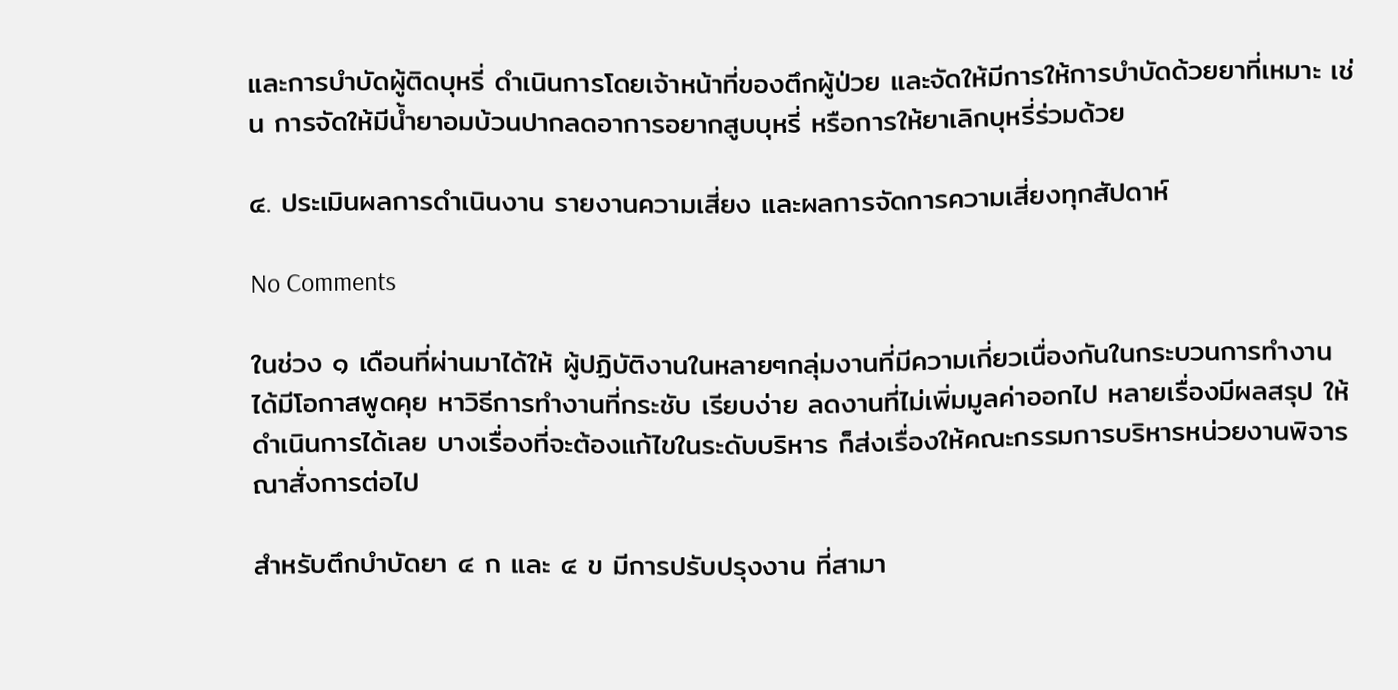และการบำบัดผู้ติดบุหรี่ ดำเนินการโดยเจ้าหน้าที่ของตึกผู้ป่วย และจัดให้มีการให้การบำบัดด้วยยาที่เหมาะ เช่น การจัดให้มีน้ำยาอมบ้วนปากลดอาการอยากสูบบุหรี่ หรือการให้ยาเลิกบุหรี่ร่วมด้วย

๔. ประเมินผลการดำเนินงาน รายงานความเสี่ยง และผลการจัดการความเสี่ยงทุกสัปดาห์

No Comments

ในช่วง ๑ เดือนที่ผ่านมาได้ให้ ผู้ปฏิบัติงานในหลายๆกลุ่มงานที่มีความเกี่ยวเนื่องกันในกระบวนการทำงาน ได้มีโอกาสพูดคุย หาวิธีการทำงานที่กระชับ เรียบง่าย ลดงานที่ไม่เพิ่มมูลค่าออกไป หลายเรื่องมีผลสรุป ให้ดำเนินการได้เลย บางเรื่องที่จะต้องแก้ไขในระดับบริหาร ก็ส่งเรื่องให้คณะกรรมการบริหารหน่วยงานพิจารณาสั่งการต่อไป

สำหรับตึกบำบัดยา ๔ ก และ ๔ ข มีการปรับปรุงงาน ที่สามา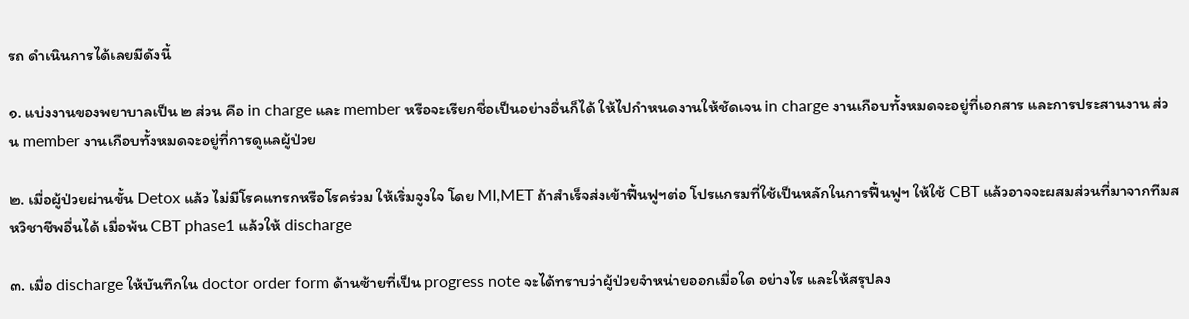รถ ดำเนินการได้เลยมีดังนี้

๑. แบ่งงานของพยาบาลเป็น ๒ ส่วน คือ in charge และ member หรือจะเรียกชื่อเป็นอย่างอื่นก็ได้ ให้ไปกำหนดงานให้ชัดเจน in charge งานเกือบทั้งหมดจะอยู่ที่เอกสาร และการประสานงาน ส่วน member งานเกือบทั้งหมดจะอยู่ที่การดูแลผู้ป่วย

๒. เมื่อผู้ป่วยผ่านขั้น Detox แล้ว ไม่มีโรคแทรกหรือโรคร่วม ให้เริ่มจูงใจ โดย MI,MET ถ้าสำเร็จส่งเข้าฟื้นฟูฯต่อ โปรแกรมที่ใช้เป็นหลักในการฟื้นฟูฯ ให้ใช้ CBT แล้วอาจจะผสมส่วนที่มาจากทีมสหวิชาชีพอื่นได้ เมื่อพ้น CBT phase1 แล้วให้ discharge

๓. เมื่อ discharge ให้บันทึกใน doctor order form ด้านซ้ายที่เป็น progress note จะได้ทราบว่าผู้ป่วยจำหน่ายออกเมื่อใด อย่างไร และให้สรุปลง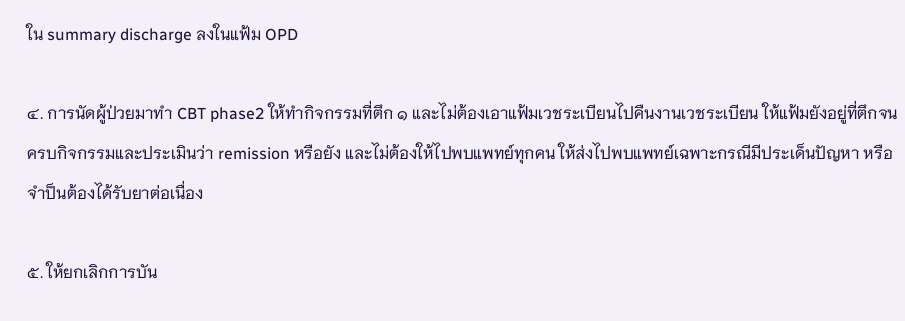ใน summary discharge ลงในแฟ้ม OPD

๔. การนัดผู้ป่วยมาทำ CBT phase2 ให้ทำกิจกรรมที่ตึก ๑ และไม่ต้องเอาแฟ้มเวชระเบียนไปคืนงานเวชระเบียน ให้แฟ้มยังอยู่ที่ตึกจนครบกิจกรรมและประเมินว่า remission หรือยัง และไม่ต้องให้ไปพบแพทย์ทุกคน ให้ส่งไปพบแพทย์เฉพาะกรณีมีประเด็นปัญหา หรือจำป็นต้องได้รับยาต่อเนื่อง

๕. ให้ยกเลิกการบัน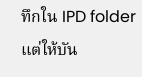ทึกใน IPD folder แต่ให้บัน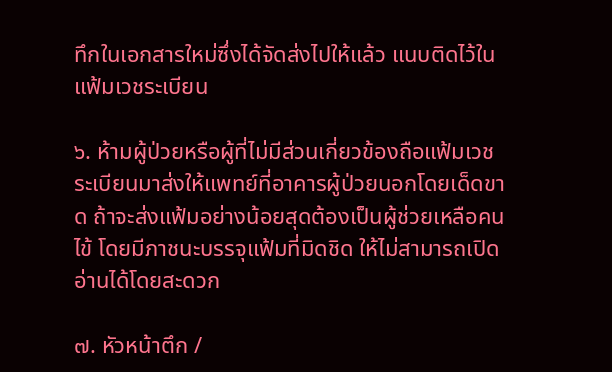ทึกในเอกสารใหม่ซึ่งได้จัดส่งไปให้แล้ว แนบติดไว้ในแฟ้มเวชระเบียน

๖. ห้ามผู้ป่วยหรือผู้ที่ไม่มีส่วนเกี่ยวข้องถือแฟ้มเวชระเบียนมาส่งให้แพทย์ที่อาคารผู้ป่วยนอกโดยเด็ดขาด ถ้าจะส่งแฟ้มอย่างน้อยสุดต้องเป็นผู้ช่วยเหลือคนไข้ โดยมีภาชนะบรรจุแฟ้มที่มิดชิด ให้ไม่สามารถเปิดอ่านได้โดยสะดวก

๗. หัวหน้าตึก /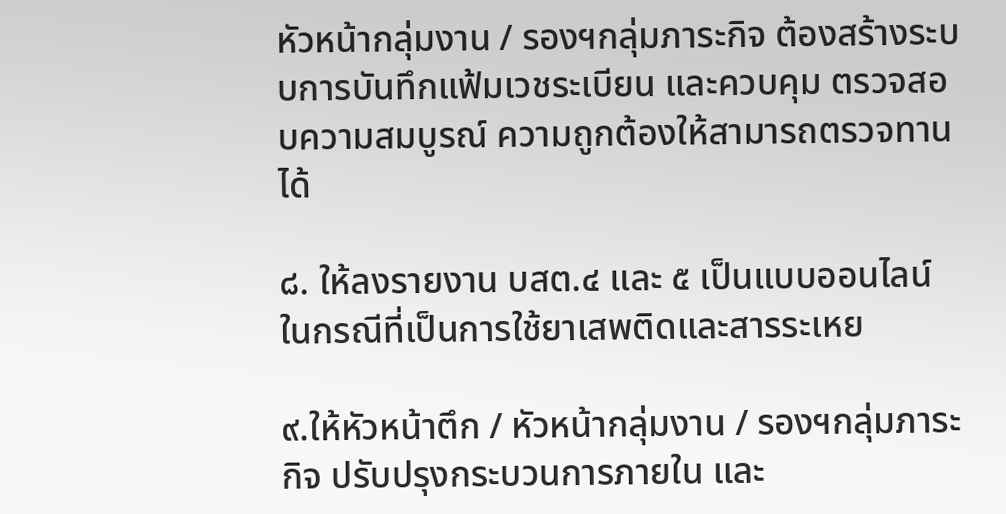หัวหน้ากลุ่มงาน / รองฯกลุ่มภาระกิจ ต้องสร้างระบบการบันทึกแฟ้มเวชระเบียน และควบคุม ตรวจสอบความสมบูรณ์ ความถูกต้องให้สามารถตรวจทานได้

๘. ให้ลงรายงาน บสต.๔ และ ๕ เป็นแบบออนไลน์ ในกรณีที่เป็นการใช้ยาเสพติดและสารระเหย

๙.ให้หัวหน้าตึก / หัวหน้ากลุ่มงาน / รองฯกลุ่มภาระกิจ ปรับปรุงกระบวนการภายใน และ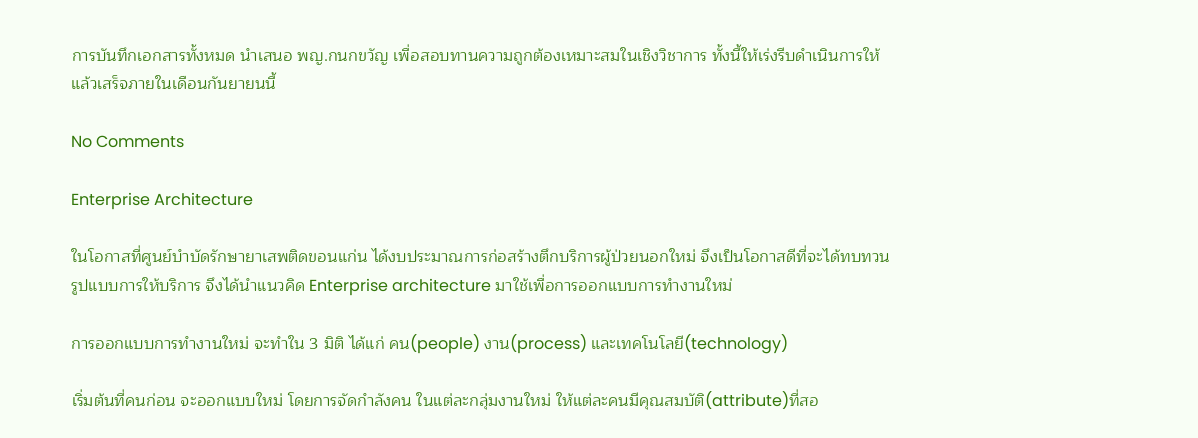การบันทึกเอกสารทั้งหมด นำเสนอ พญ.กนกขวัญ เพื่อสอบทานความถูกต้องเหมาะสมในเชิงวิชาการ ทั้งนี้ให้เร่งรีบดำเนินการให้แล้วเสร็จภายในเดือนกันยายนนี้

No Comments

Enterprise Architecture

ในโอกาสที่ศูนย์บำบัดรักษายาเสพติดขอนแก่น ได้งบประมาณการก่อสร้างตึกบริการผู้ป่วยนอกใหม่ จึงเป็นโอกาสดีที่จะได้ทบทวนรูปแบบการให้บริการ จึงได้นำแนวคิด Enterprise architecture มาใช้เพื่อการออกแบบการทำงานใหม่

การออกแบบการทำงานใหม่ จะทำใน 3 มิติ ได้แก่ คน(people) งาน(process) และเทคโนโลยี(technology)

เริ่มต้นที่คนก่อน จะออกแบบใหม่ โดยการจัดกำลังคน ในแต่ละกลุ่มงานใหม่ ให้แต่ละคนมีคุณสมบัติ(attribute)ที่สอ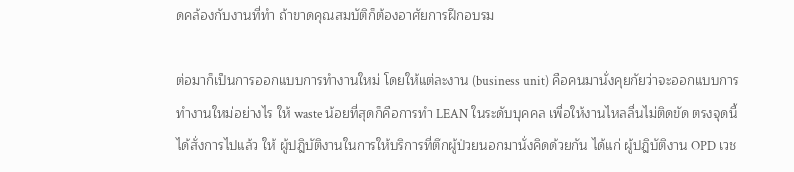ดคล้องกับงานที่ทำ ถ้าขาดคุณสมบัติก็ต้องอาศัยการฝึกอบรม

ต่อมาก็เป็นการออกแบบการทำงานใหม่ โดยให้แต่ละงาน (business unit) คือคนมานั่งคุยกัยว่าจะออกแบบการทำงานใหม่อย่างไร ให้ waste น้อยที่สุดก็คือการทำ LEAN ในระดับบุคคล เพื่อให้งานไหลลื่นไม่ติดขัด ตรงจุดนี้ได้สั่งการไปแล้ว ให้ ผู้ปฎิบัติงานในการให้บริการที่ตึกผู้ป่วยนอกมานั่งคิดด้วยกัน ได้แก่ ผู้ปฎิบัติงาน OPD เวช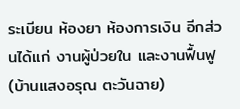ระเบียน ห้องยา ห้องการเงิน อีกส่วนได้แก่ งานผู้ป่วยใน และงานฟื้นฟู(บ้านแสงอรุณ ตะวันฉาย)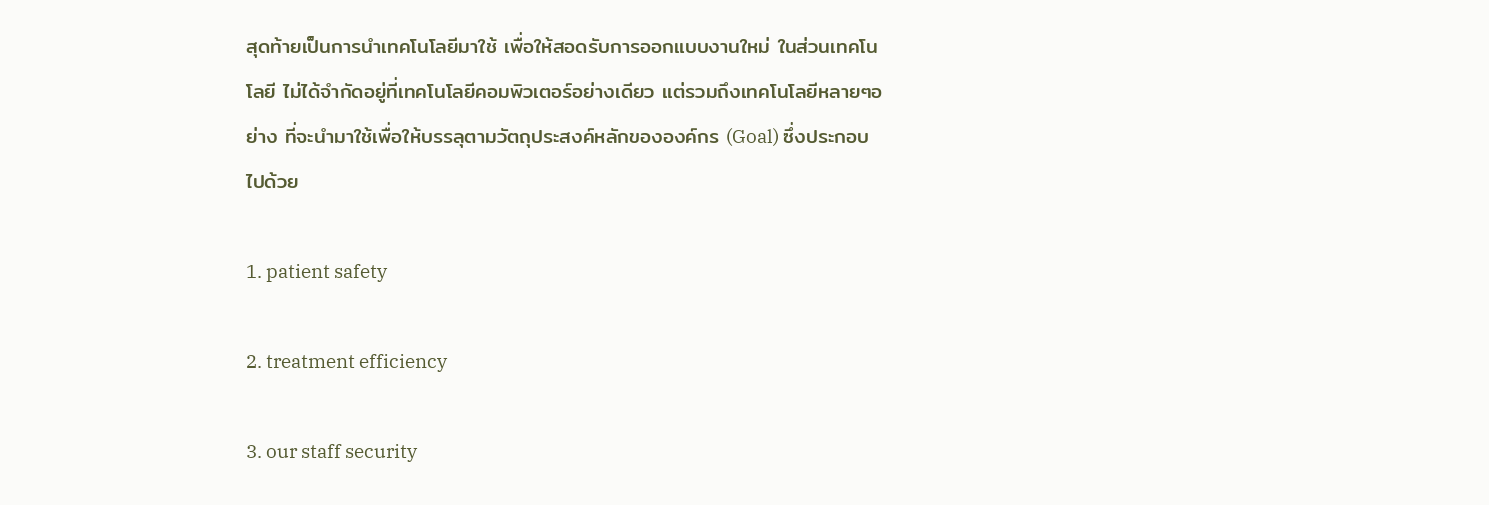สุดท้ายเป็นการนำเทคโนโลยีมาใช้ เพื่อให้สอดรับการออกแบบงานใหม่ ในส่วนเทคโนโลยี ไม่ได้จำกัดอยู่ที่เทคโนโลยีคอมพิวเตอร์อย่างเดียว แต่รวมถึงเทคโนโลยีหลายๆอย่าง ที่จะนำมาใช้เพื่อให้บรรลุตามวัตถุประสงค์หลักขององค์กร (Goal) ซึ่งประกอบไปด้วย

1. patient safety

2. treatment efficiency

3. our staff security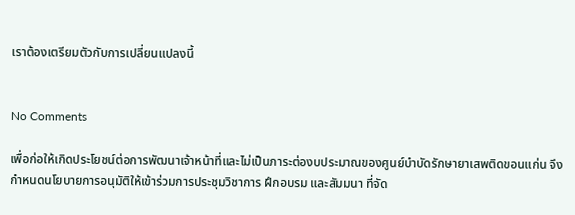เราต้องเตรียมตัวกับการเปลี่ยนแปลงนี้


No Comments

เพื่อก่อให้เกิดประโยชน์ต่อการพัฒนาเจ้าหน้าที่และไม่เป็นภาระต่องบประมาณของศูนย์บำบัดรักษายาเสพติดขอนแก่น จึงกำหนดนโยบายการอนุมัติให้เข้าร่วมการประชุมวิชาการ ฝึกอบรม และสัมมนา ที่จัด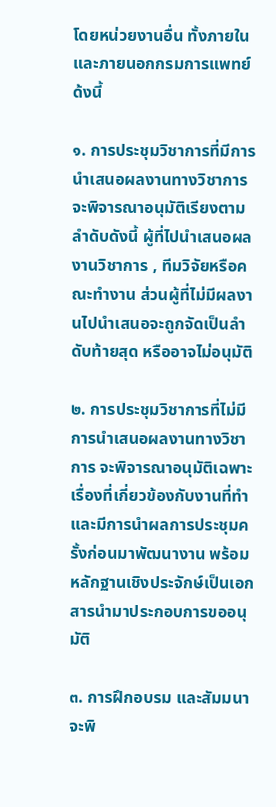โดยหน่วยงานอื่น ทั้งภายในและภายนอกกรมการแพทย์ ด้งนี้

๑. การประชุมวิชาการที่มีการนำเสนอผลงานทางวิชาการ จะพิจารณาอนุมัติเรียงตามลำดับดังนี้ ผู้ที่ไปนำเสนอผลงานวิชาการ , ทีมวิจัยหรือคณะทำงาน ส่วนผู้ที่ไม่มีผลงานไปนำเสนอจะถูกจัดเป็นลำดับท้ายสุด หรืออาจไม่อนุมัติ

๒. การประชุมวิชาการที่ไม่มีการนำเสนอผลงานทางวิชาการ จะพิจารณาอนุมัติเฉพาะเรื่องที่เกี่ยวข้องกับงานที่ทำ และมีการนำผลการประชุมครั้งก่อนมาพัฒนางาน พร้อมหลักฐานเชิงประจักษ์เป็นเอกสารนำมาประกอบการขออนุมัติ

๓. การฝึกอบรม และสัมมนา จะพิ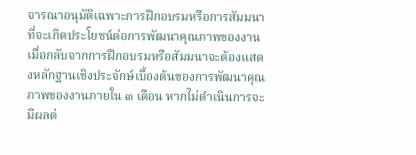จารณาอนุมัติเฉพาะการฝึกอบรมหรือการสัมมนาที่จะเกิดประโยชน์ต่อการพัฒนาคุณภาพของงาน เมื่อกลับจากการฝึกอบรมหรือสัมมนาจะต้องแสดงหลักฐานเชิงประจักษ์เบื้องต้นของการพัฒนาคุณภาพของงานภายใน ๓ เดือน หากไม่ดำเนินการจะมีผลต่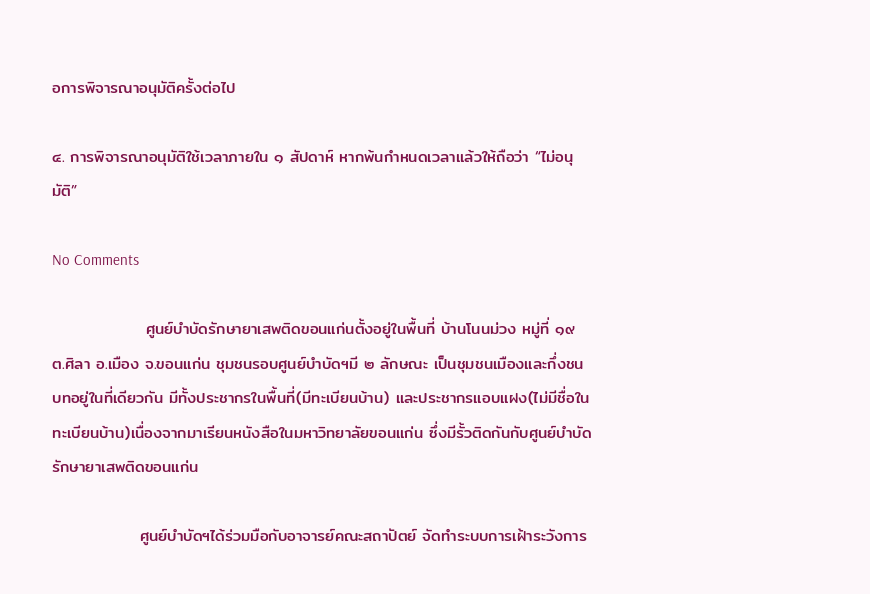อการพิจารณาอนุมัติครั้งต่อไป

๔. การพิจารณาอนุมัติใช้เวลาภายใน ๑ สัปดาห์ หากพ้นกำหนดเวลาแล้วให้ถือว่า “ไม่อนุมัติ”

No Comments

                ศูนย์บำบัดรักษายาเสพติดขอนแก่นตั้งอยู่ในพื้นที่ บ้านโนนม่วง หมู่ที่ ๑๙ ต.ศิลา อ.เมือง จ.ขอนแก่น ชุมชนรอบศูนย์บำบัดฯมี ๒ ลักษณะ เป็นชุมชนเมืองและกึ่งชนบทอยู่ในที่เดียวกัน มีทั้งประชากรในพื้นที่(มีทะเบียนบ้าน) และประชากรแอบแฝง(ไม่มีชื่อในทะเบียนบ้าน)เนื่องจากมาเรียนหนังสือในมหาวิทยาลัยขอนแก่น ซึ่งมีรั้วติดกันกับศูนย์บำบัดรักษายาเสพติดขอนแก่น

               ศูนย์บำบัดฯได้ร่วมมือกับอาจารย์คณะสถาปัตย์ จัดทำระบบการเฝ้าระวังการ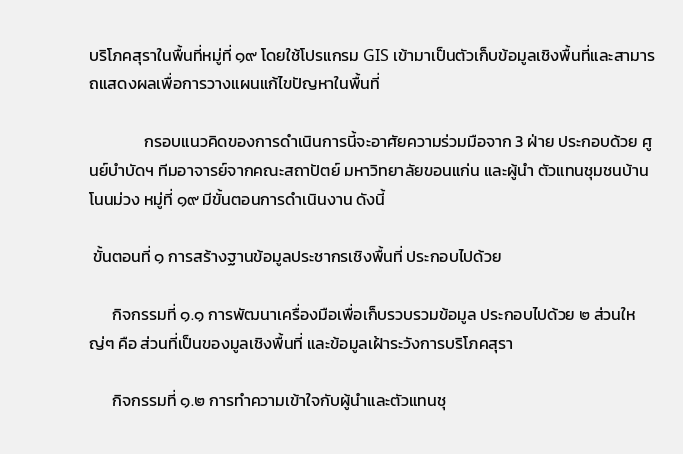บริโภคสุราในพื้นที่หมู่ที่ ๑๙ โดยใช้โปรแกรม GIS เข้ามาเป็นตัวเก็บข้อมูลเชิงพื้นที่และสามารถแสดงผลเพื่อการวางแผนแก้ไขปัญหาในพื้นที่

               กรอบแนวคิดของการดำเนินการนี้จะอาศัยความร่วมมือจาก 3 ฝ่าย ประกอบด้วย ศูนย์บำบัดฯ ทีมอาจารย์จากคณะสถาปัตย์ มหาวิทยาลัยขอนแก่น และผู้นำ ตัวแทนชุมชนบ้านโนนม่วง หมู่ที่ ๑๙ มีขั้นตอนการดำเนินงาน ดังนี้

 ขั้นตอนที่ ๑ การสร้างฐานข้อมูลประชากรเชิงพื้นที่ ประกอบไปด้วย

      กิจกรรมที่ ๑.๑ การพัฒนาเครื่องมือเพื่อเก็บรวบรวมข้อมูล ประกอบไปด้วย ๒ ส่วนใหญ่ๆ คือ ส่วนที่เป็นของมูลเชิงพื้นที่ และข้อมูลเฝ้าระวังการบริโภคสุรา

      กิจกรรมที่ ๑.๒ การทำความเข้าใจกับผู้นำและตัวแทนชุ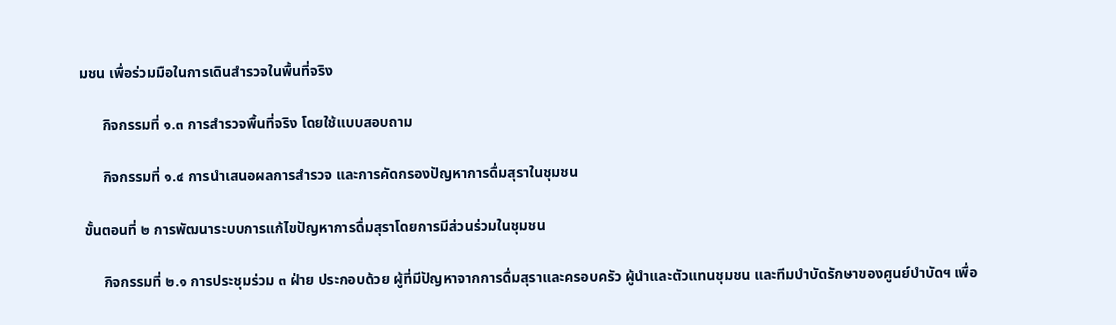มชน เพื่อร่วมมือในการเดินสำรวจในพื้นที่จริง

      กิจกรรมที่ ๑.๓ การสำรวจพื้นที่จริง โดยใช้แบบสอบถาม

      กิจกรรมที่ ๑.๔ การนำเสนอผลการสำรวจ และการคัดกรองปัญหาการดื่มสุราในชุมชน

 ขั้นตอนที่ ๒ การพัฒนาระบบการแก้ไขปัญหาการดื่มสุราโดยการมีส่วนร่วมในชุมชน

      กิจกรรมที่ ๒.๑ การประชุมร่วม ๓ ฝ่าย ประกอบด้วย ผู้ที่มีปัญหาจากการดื่มสุราและครอบครัว ผู้นำและตัวแทนชุมชน และทีมบำบัดรักษาของศูนย์บำบัดฯ เพื่อ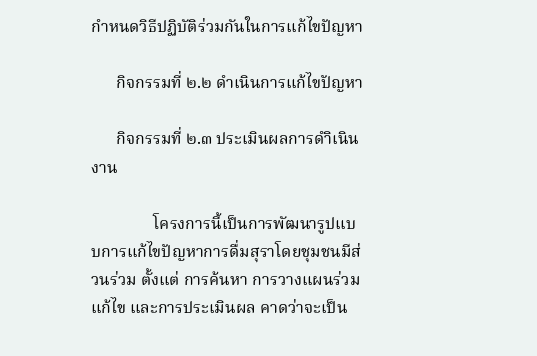กำหนดวิธีปฏิบัติร่วมกันในการแก้ไขปัญหา

      กิจกรรมที่ ๒.๒ ดำเนินการแก้ไขปัญหา

      กิจกรรมที่ ๒.๓ ประเมินผลการดำิเนินงาน

               โครงการนี้เป็นการพัฒนารูปแบบการแก้ไขปัญหาการดื่มสุราโดยชุมชนมีส่วนร่วม ตั้งแต่ การค้นหา การวางแผนร่วมแก้ไข และการประเมินผล คาดว่าจะเป็น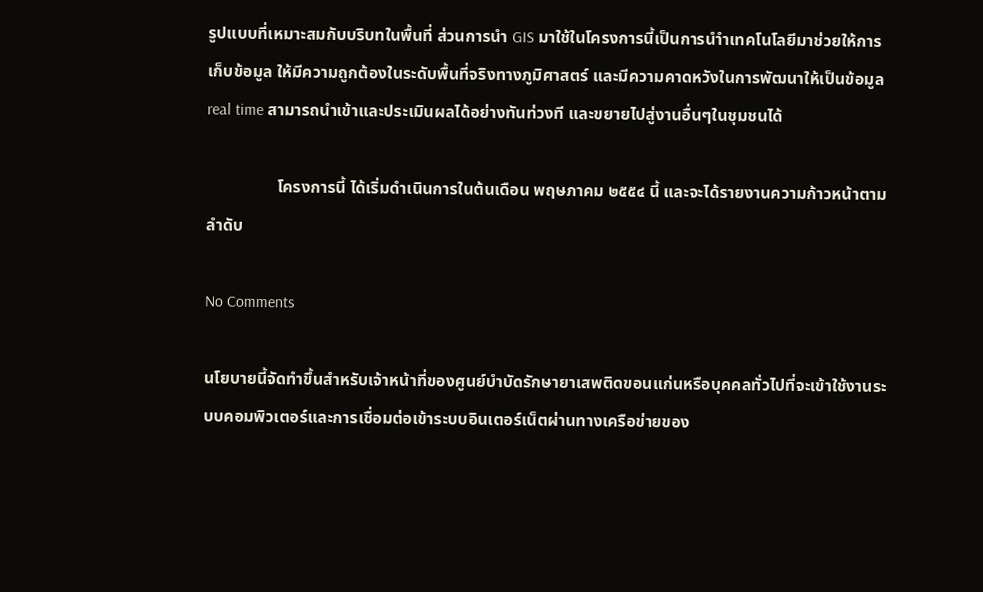รูปแบบที่เหมาะสมกับบริบทในพื้นที่ ส่วนการนำ GIS มาใช้ในโครงการนี้เป็นการนำำเทคโนโลยีมาช่วยให้การเก็บข้อมูล ให้มีความถูกต้องในระดับพื้นที่จริงทางภูมิศาสตร์ และมีความคาดหวังในการพัฒนาให้เป็นข้อมูล real time สามารถนำเข้าและประเมินผลได้อย่างทันท่วงที และขยายไปสู่งานอื่นๆในชุมชนได้

                 โครงการนี้ ได้เริ่มดำเนินการในต้นเดือน พฤษภาคม ๒๕๕๔ นี้ และจะได้รายงานความก้าวหน้าตามลำดับ

No Comments

นโยบายนี้จัดทำขึ้นสำหรับเจ้าหน้าที่ของศูนย์บำบัดรักษายาเสพติดขอนแก่นหรือบุคคลทั่วไปที่จะเข้าใช้งานระบบคอมพิวเตอร์และการเชื่อมต่อเข้าระบบอินเตอร์เน็ตผ่านทางเครือข่ายของ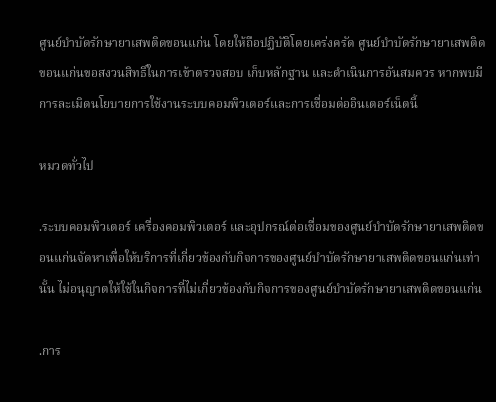ศูนย์บำบัดรักษายาเสพติดขอนแก่น โดยให้ถือปฏิบัติโดยเคร่งครัด ศูนย์บำบัดรักษายาเสพติดขอนแก่นขอสงวนสิทธิ์ในการเข้าตรวจสอบ เก็บหลักฐาน และดำเนินการอันสมควร หากพบมีการละเมิดนโยบายการใช้งานระบบคอมพิวเตอร์และการเชื่อมต่ออินเตอร์เน็ตนี้

หมวดทั่วไป

.ระบบคอมพิวเตอร์ เครื่องคอมพิวเตอร์ และอุปกรณ์ต่อเชื่อมของศูนย์บำบัดรักษายาเสพติดขอนแก่นจัดหาเพื่อให้บริการที่เกี่ยวข้องกับกิจการของศูนย์บำบัดรักษายาเสพติดขอนแก่นเท่านั้น ไม่อนุญาตให้ใช้ในกิจการที่ไม่เกี่ยวข้องกับกิจการของศูนย์บำบัดรักษายาเสพติดขอนแก่น

.การ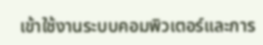เข้าใช้งานระบบคอมพิวเตอร์และการ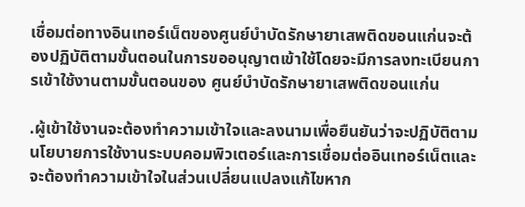เชื่อมต่อทางอินเทอร์เน็ตของศูนย์บำบัดรักษายาเสพติดขอนแก่นจะต้องปฏิบัติตามขั้นตอนในการขออนุญาตเข้าใช้โดยจะมีการลงทะเบียนการเข้าใช้งานตามขั้นตอนของ ศูนย์บำบัดรักษายาเสพติดขอนแก่น

.ผู้เข้าใช้งานจะต้องทำความเข้าใจและลงนามเพื่อยืนยันว่าจะปฏิบัติตามนโยบายการใช้งานระบบคอมพิวเตอร์และการเชื่อมต่ออินเทอร์เน็ตและจะต้องทำความเข้าใจในส่วนเปลี่ยนแปลงแก้ไขหาก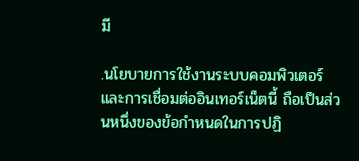มี

.นโยบายการใช้งานระบบคอมพิวเตอร์และการเชื่อมต่ออินเทอร์เน็ตนี้ ถือเป็นส่วนหนึ่งของข้อกำหนดในการปฏิ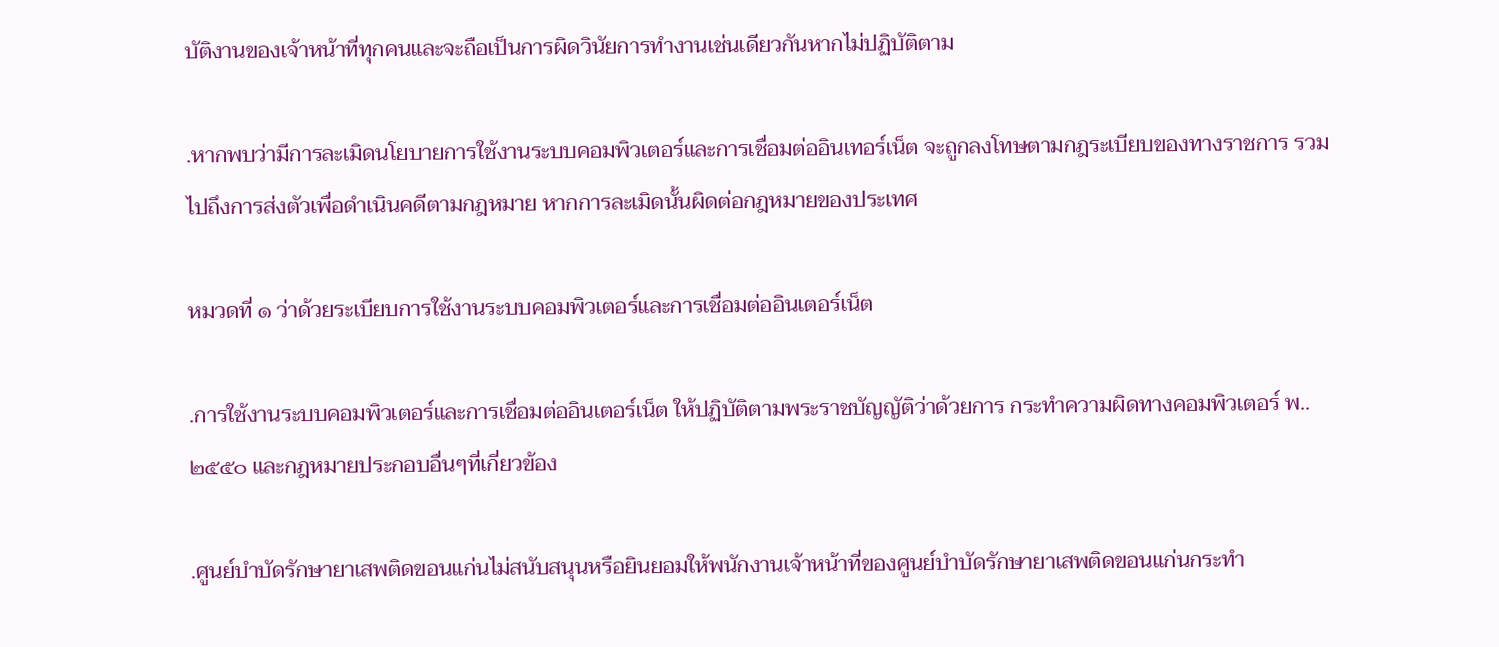บัติงานของเจ้าหน้าที่ทุกคนและจะถือเป็นการผิดวินัยการทำงานเช่นเดียวกันหากไม่ปฏิบัติตาม

.หากพบว่ามีการละเมิดนโยบายการใช้งานระบบคอมพิวเตอร์และการเชื่อมต่ออินเทอร์เน็ต จะถูกลงโทษตามกฎระเบียบของทางราชการ รวมไปถึงการส่งตัวเพื่อดำเนินคดีตามกฎหมาย หากการละเมิดนั้นผิดต่อกฎหมายของประเทศ

หมวดที่ ๑ ว่าด้วยระเบียบการใช้งานระบบคอมพิวเตอร์และการเชื่อมต่ออินเตอร์เน็ต

.การใช้งานระบบคอมพิวเตอร์และการเชื่อมต่ออินเตอร์เน็ต ให้ปฏิบัติตามพระราชบัญญัติว่าด้วยการ กระทำความผิดทางคอมพิวเตอร์ พ..๒๕๕๐ และกฎหมายประกอบอื่นๆที่เกี่ยวข้อง

.ศูนย์บำบัดรักษายาเสพติดขอนแก่นไม่สนับสนุนหรือยินยอมให้พนักงานเจ้าหน้าที่ของศูนย์บำบัดรักษายาเสพติดขอนแก่นกระทำ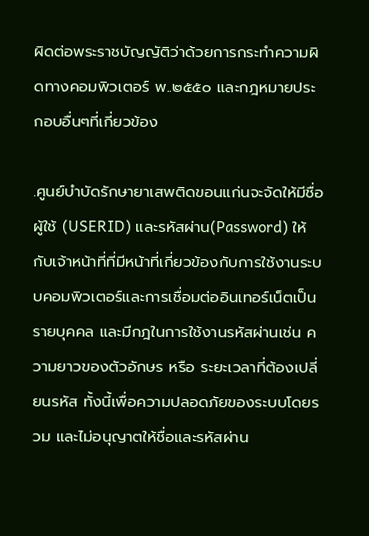ผิดต่อพระราชบัญญัติว่าด้วยการกระทำความผิดทางคอมพิวเตอร์ พ..๒๕๕๐ และกฎหมายประกอบอื่นๆที่เกี่ยวข้อง

.ศูนย์บำบัดรักษายาเสพติดขอนแก่นจะจัดให้มีชื่อผู้ใช้ (USERID) และรหัสผ่าน(Password) ให้กับเจ้าหน้าที่ที่มีหน้าที่เกี่ยวข้องกับการใช้งานระบบคอมพิวเตอร์และการเชื่อมต่ออินเทอร์เน็ตเป็นรายบุคคล และมีกฎในการใช้งานรหัสผ่านเช่น ความยาวของตัวอักษร หรือ ระยะเวลาที่ต้องเปลี่ยนรหัส ทั้งนี้เพื่อความปลอดภัยของระบบโดยรวม และไม่อนุญาตให้ชื่อและรหัสผ่าน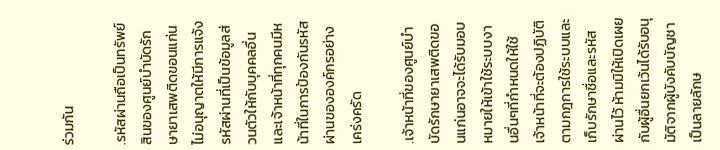ร่วมกัน

.รหัสผ่านถือเป็นทรัพย์สินของศูนย์บำบัดรักษายาเสพติดขอนแก่น ไม่อนุญาตให้มีการแจ้งรหัสผ่านที่เป็นข้อมูลส่วนตัวให้กับบุคคลอื่น และเจ้าหน้าที่ทุกคนมีหน้าที่ในการป้องกันรหัสผ่านขององค์กรอย่างเคร่งครัด

.เจ้าหน้าที่ของศูนย์บำบัดรักษายาเสพติดขอนแก่นอาจจะได้รับมอบหมายให้เข้าใช้ระบบงานอื่นๆที่กำหนดให้ใช้ เจ้าหน้าที่จะต้องปฏิบัติตามกฎการใช้ระบบและเก็บรักษาชื่อและรหัสผ่านไว้ ห้ามมิให้เปิดเผยกับผู้อื่นยกเว้นได้รับอนุมัติจากผู้บังคับบัญชาเป็นลายลักษ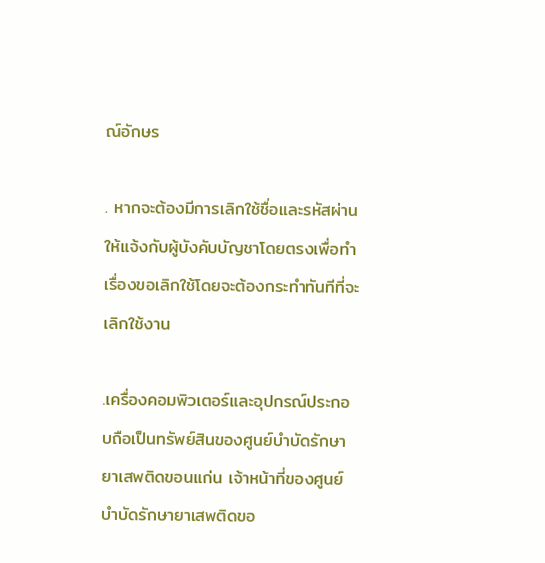ณ์อักษร

. หากจะต้องมีการเลิกใช้ชื่อและรหัสผ่าน ให้แจ้งกับผู้บังคับบัญชาโดยตรงเพื่อทำเรื่องขอเลิกใช้โดยจะต้องกระทำทันทีที่จะเลิกใช้งาน

.เครื่องคอมพิวเตอร์และอุปกรณ์ประกอบถือเป็นทรัพย์สินของศูนย์บำบัดรักษายาเสพติดขอนแก่น เจ้าหน้าที่ของศูนย์บำบัดรักษายาเสพติดขอ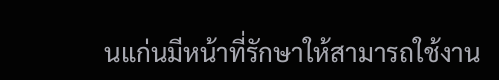นแก่นมีหน้าที่รักษาให้สามารถใช้งาน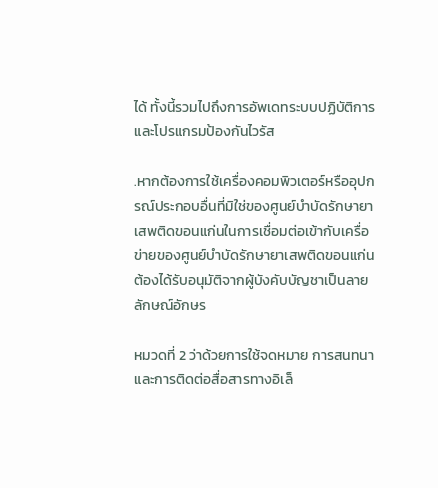ได้ ทั้งนี้รวมไปถึงการอัพเดทระบบปฏิบัติการและโปรแกรมป้องกันไวรัส

.หากต้องการใช้เครื่องคอมพิวเตอร์หรืออุปกรณ์ประกอบอื่นที่มิใช่ของศูนย์บำบัดรักษายาเสพติดขอนแก่นในการเชื่อมต่อเข้ากับเครื่อข่ายของศูนย์บำบัดรักษายาเสพติดขอนแก่น ต้องได้รับอนุมัติจากผู้บังคับบัญชาเป็นลายลักษณ์อักษร

หมวดที่ 2 ว่าด้วยการใช้จดหมาย การสนทนา และการติดต่อสื่อสารทางอิเล็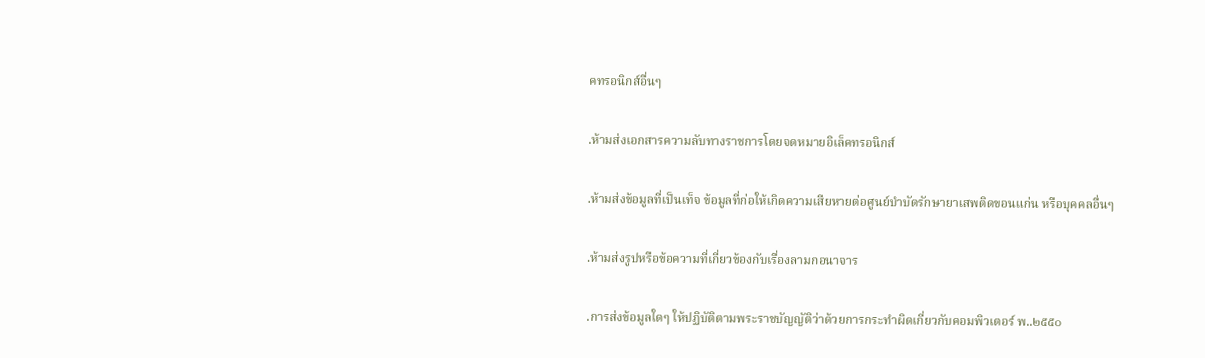คทรอนิกส์อื่นๆ

.ห้ามส่งเอกสารความลับทางราชการโดยจดหมายอิเล็คทรอนิกส์

.ห้ามส่งข้อมูลที่เป็นเท็จ ข้อมูลที่ก่อให้เกิดความเสียหายต่อศูนย์บำบัดรักษายาเสพติดขอนแก่น หรือบุคคลอื่นๆ

.ห้ามส่งรูปหรือข้อความที่เกี่ยวข้องกับเรื่องลามกอนาจาร

.การส่งข้อมูลใดๆ ให้ปฏิบัติตามพระราชบัญญัติว่าด้วยการกระทำผิดเกี่ยวกับคอมพิวเตอร์ พ..๒๕๕๐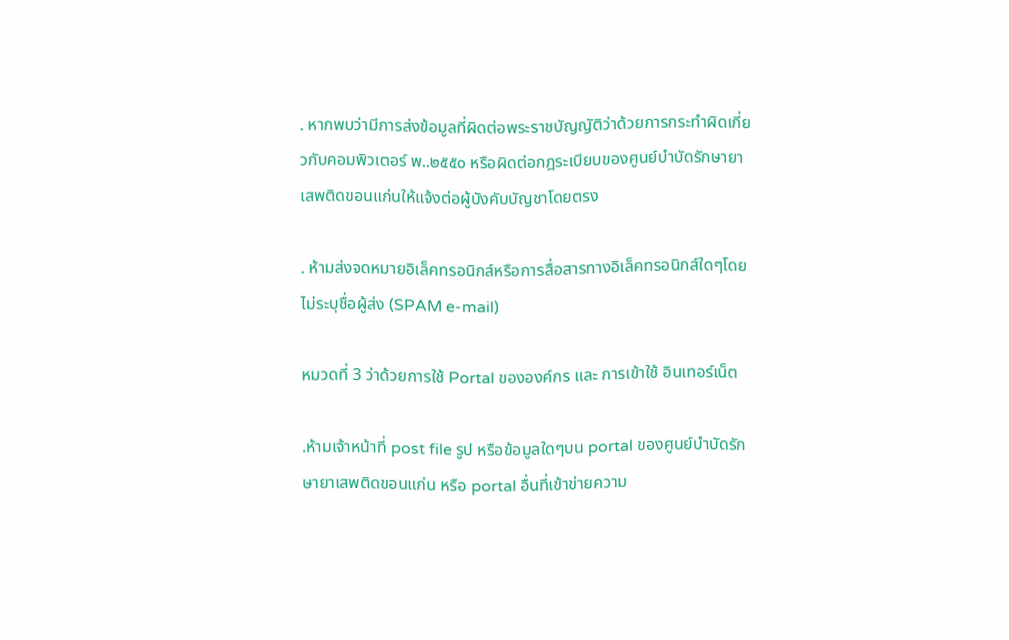. หากพบว่ามีการส่งข้อมูลที่ผิดต่อพระราชบัญญัติว่าด้วยการกระทำผิดเกี่ยวกับคอมพิวเตอร์ พ..๒๕๕๐ หรือผิดต่อกฎระเบียบของศูนย์บำบัดรักษายาเสพติดขอนแก่นให้แจ้งต่อผู้บังคับบัญชาโดยตรง

. ห้ามส่งจดหมายอิเล็คทรอนิกส์หรือการสื่อสารทางอิเล็คทรอนิกส์ใดๆโดยไม่ระบุชื่อผู้ส่ง (SPAM e-mail)

หมวดที่ 3 ว่าด้วยการใช้ Portal ขององค์กร และ การเข้าใช้ อินเทอร์เน็ต

.ห้ามเจ้าหน้าที่ post file รูป หรือข้อมูลใดๆบน portal ของศูนย์บำบัดรักษายาเสพติดขอนแก่น หรือ portal อื่นที่เข้าข่ายความ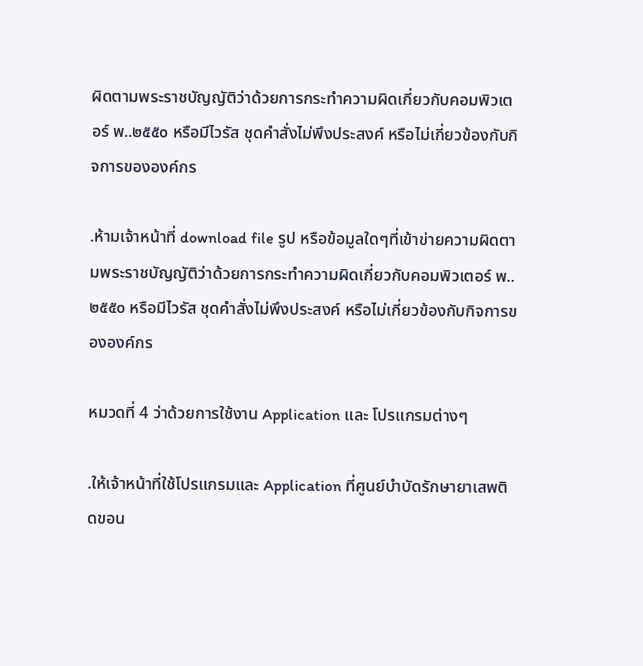ผิดตามพระราชบัญญัติว่าด้วยการกระทำความผิดเกี่ยวกับคอมพิวเตอร์ พ..๒๕๕๐ หรือมีไวรัส ชุดคำสั่งไม่พึงประสงค์ หรือไม่เกี่ยวข้องกับกิจการขององค์กร

.ห้ามเจ้าหน้าที่ download file รูป หรือข้อมูลใดๆที่เข้าข่ายความผิดตามพระราชบัญญัติว่าด้วยการกระทำความผิดเกี่ยวกับคอมพิวเตอร์ พ..๒๕๕๐ หรือมีไวรัส ชุดคำสั่งไม่พึงประสงค์ หรือไม่เกี่ยวข้องกับกิจการขององค์กร

หมวดที่ 4 ว่าด้วยการใช้งาน Application และ โปรแกรมต่างๆ

.ให้เจ้าหน้าที่ใช้โปรแกรมและ Application ที่ศูนย์บำบัดรักษายาเสพติดขอน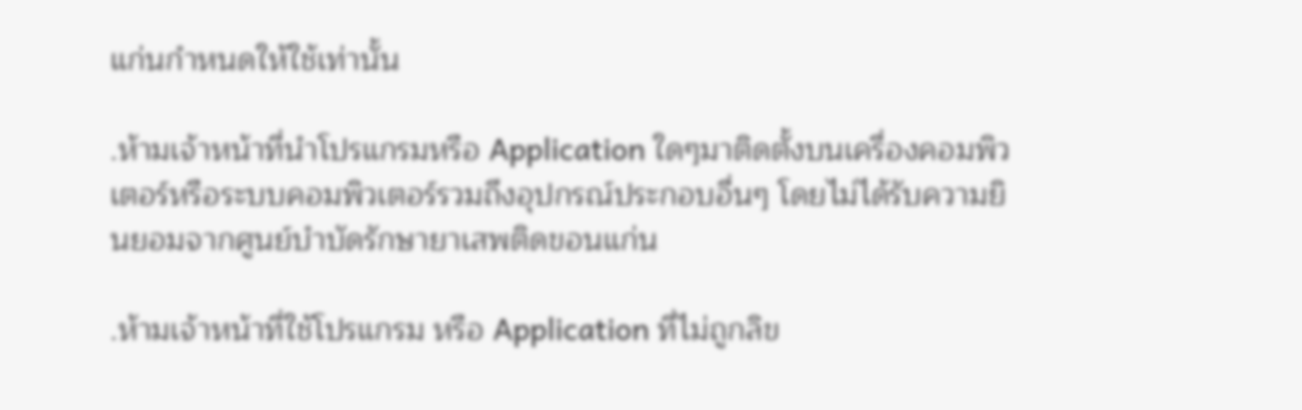แก่นกำหนดให้ใช้เท่านั้น

.ห้ามเจ้าหน้าที่นำโปรแกรมหรือ Application ใดๆมาติดตั้งบนเครื่องคอมพิวเตอร์หรือระบบคอมพิวเตอร์รวมถึงอุปกรณ์ประกอบอื่นๆ โดยไม่ได้รับความยินยอมจากศูนย์บำบัดรักษายาเสพติดขอนแก่น

.ห้ามเจ้าหน้าที่ใช้โปรแกรม หรือ Application ที่ไม่ถูกลิข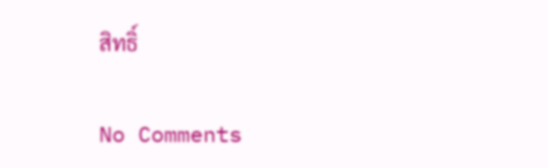สิทธิ์

No Comments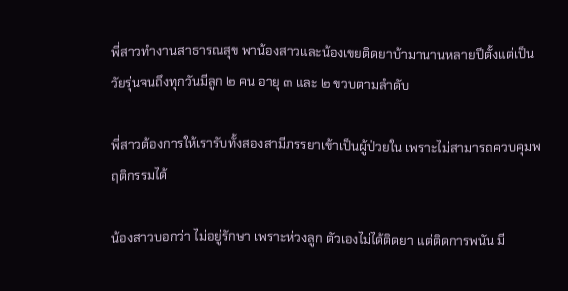พี่สาวทำงานสาธารณสุข พาน้องสาวและน้องเขยติดยาบ้ามานานหลายปีตั้งแต่เป็นวัยรุ่นจนถึงทุกวันมีลูก ๒ คน อายุ ๓ และ ๒ ขวบตามลำดับ

พี่สาวต้องการให้เรารับทั้งสองสามีภรรยาเข้าเป็นผู้ป่วยใน เพราะไม่สามารถควบคุมพฤติกรรมได้

น้องสาวบอกว่า ไม่อยู่รักษา เพราะห่วงลูก ตัวเองไม่ได้ติดยา แต่ติดการพนัน มี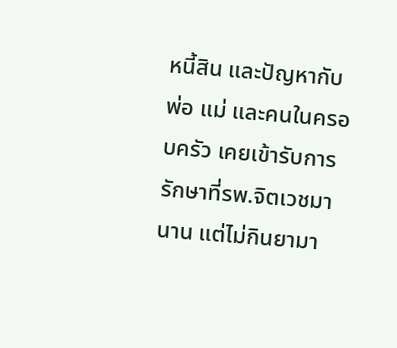หนี้สิน และปัญหากับพ่อ แม่ และคนในครอบครัว เคยเข้ารับการรักษาที่รพ.จิตเวชมานาน แต่ไม่กินยามา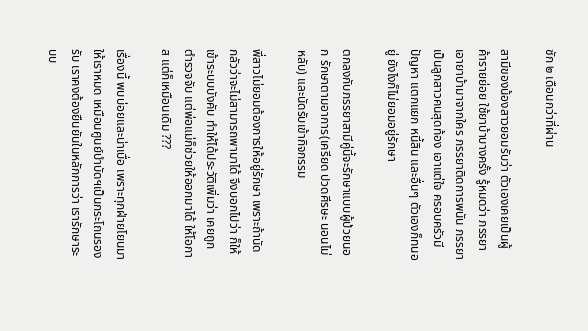ซัก ๒ เดือนกว่าที่ผ่าน

สามีของน้องสาวยอมรับว่า ตัวเองเคยเป็นผู้ค้ารายย่อย ใช้ยาบ้าบางครั้ง รู้หมดว่า ภรรยาเอายาบ้ามาจากใคร ภรรยาติดการพนัน ภรรยาเป็นลูกสาวคนสุดท้อง เอาแต่ใจ ครอบครัวมีปัญหา แตกแยก หนี้สิน และอื่นๆ ตัวเองก็ทนอยู่ ยังไงก็ไม่ยอมอยู่รักษา

ตกลงกับภรรยาสามีคู่นี้จะรักษาแบบผู้ป่วยนอก รักษาตามอาการ(เครียด ปวดศีรษะ นอนไม่หลับ) และนัดรับเข้ากิจกรรม

พี่สาวไม่ยอมต้องการให้อยู่รักษา เพราะถ้านัด กลัวว่าจะไม่สามารถพามาได้ จึงบอกไปว่า ก็ให้เข้าระบบบังคับ ทำให้ได้ประวัติเพิ่มว่า เคยถูกตำรวจจับ แต่พ่อแม่ก็ช่วยให้ออกมาได้ ให้โอกาส แต่ก็เหมือนเดิม ???

เรื่องนี้ พบบ่อยและน่าเบื่อ เพราะทุกฝ่ายโยนมาให้เราหมด เหมือนศูนย์บำบัดฯเป็นกระโถนรองรับ เราคงต้องยืนยันในหลักการว่า เรารักษาระบบ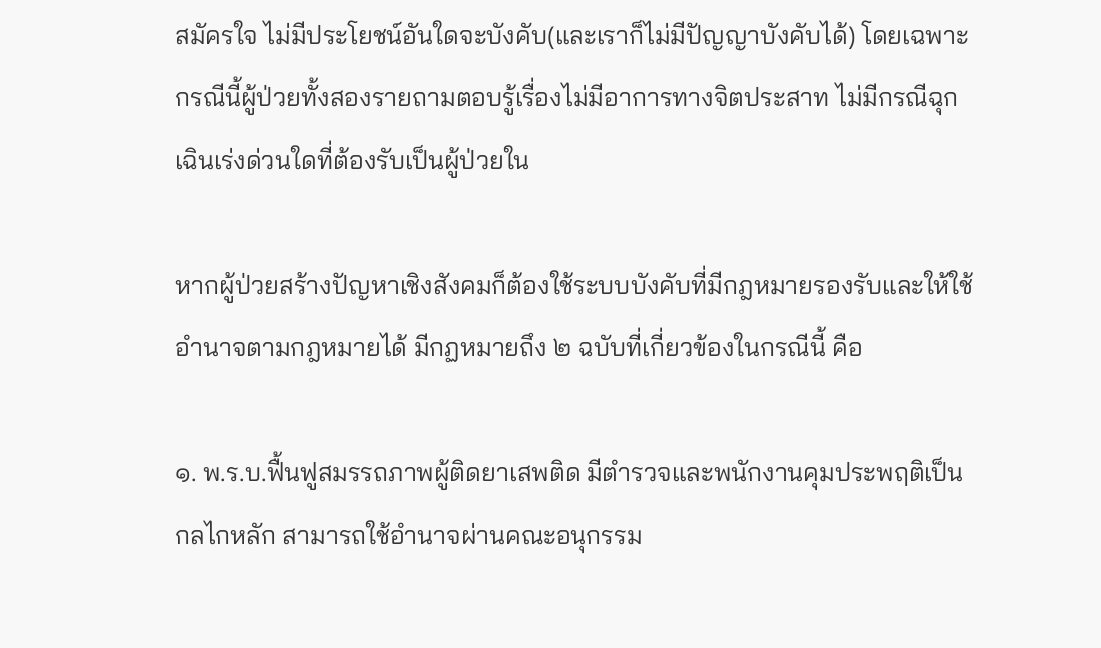สมัครใจ ไม่มีประโยชน์อันใดจะบังคับ(และเราก็ไม่มีปัญญาบังคับได้) โดยเฉพาะกรณีนี้ผู้ป่วยทั้งสองรายถามตอบรู้เรื่องไม่มีอาการทางจิตประสาท ไม่มีกรณีฉุกเฉินเร่งด่วนใดที่ต้องรับเป็นผู้ป่วยใน

หากผู้ป่วยสร้างปัญหาเชิงสังคมก็ต้องใช้ระบบบังคับที่มีกฎหมายรองรับและให้ใช้อำนาจตามกฎหมายได้ มีกฏหมายถึง ๒ ฉบับที่เกี่ยวข้องในกรณีนี้ คือ

๑. พ.ร.บ.ฟื้นฟูสมรรถภาพผู้ติดยาเสพติด มีตำรวจและพนักงานคุมประพฤติเป็นกลไกหลัก สามารถใช้อำนาจผ่านคณะอนุกรรม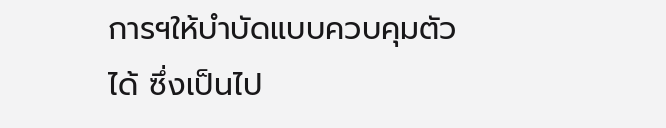การฯให้บำบัดแบบควบคุมตัวได้ ซึ่งเป็นไป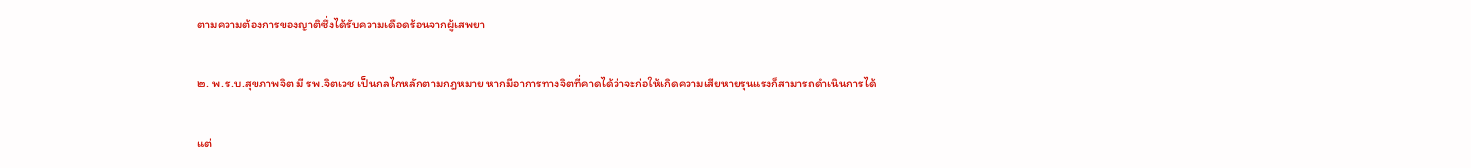ตามความต้องการของญาติซึ่งได้รับความเดือดร้อนจากผู้เสพยา

๒. พ.ร.บ.สุขภาพจิต มี รพ.จิตเวช เป็นกลไกหลักตามกฎหมาย หากมีอาการทางจิตที่คาดได้ว่าจะก่อให้เกิดความเสียหายรุนแรงก็สามารถดำเนินการได้

แต่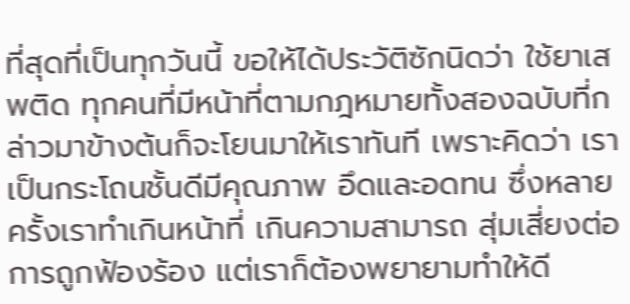ที่สุดที่เป็นทุกวันนี้ ขอให้ได้ประวัติซักนิดว่า ใช้ยาเสพติด ทุกคนที่มีหน้าที่ตามกฎหมายทั้งสองฉบับที่กล่าวมาข้างต้นก็จะโยนมาให้เราทันที เพราะคิดว่า เราเป็นกระโถนชั้นดีมีคุณภาพ อึดและอดทน ซึ่งหลายครั้งเราทำเกินหน้าที่ เกินความสามารถ สุ่มเสี่ยงต่อการถูกฟ้องร้อง แต่เราก็ต้องพยายามทำให้ดี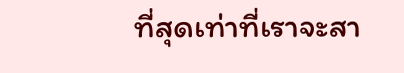ที่สุดเท่าที่เราจะสา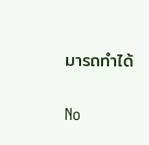มารถทำได้

No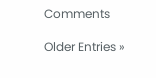Comments

Older Entries »